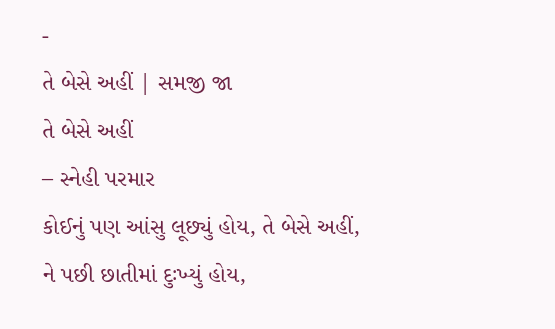-
તે બેસે અહીં | સમજી જા
તે બેસે અહીં
– સ્નેહી પરમાર
કોઈનું પણ આંસુ લૂછ્યું હોય, તે બેસે અહીં,
ને પછી છાતીમાં દુઃખ્યું હોય,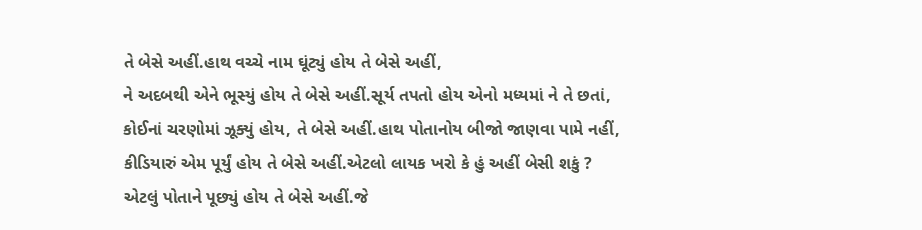તે બેસે અહીં.હાથ વચ્ચે નામ ઘૂંટ્યું હોય તે બેસે અહીં,
ને અદબથી એને ભૂસ્યું હોય તે બેસે અહીં.સૂર્ય તપતો હોય એનો મધ્યમાં ને તે છતાં,
કોઈનાં ચરણોમાં ઝૂક્યું હોય, તે બેસે અહીં.હાથ પોતાનોય બીજો જાણવા પામે નહીં,
કીડિયારું એમ પૂર્યું હોય તે બેસે અહીં.એટલો લાયક ખરો કે હું અહીં બેસી શકું ?
એટલું પોતાને પૂછ્યું હોય તે બેસે અહીં.જે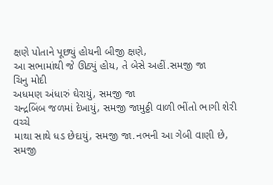ક્ષણે પોતાને પૂછ્યું હોયની બીજી ક્ષણે,
આ સભામાંથી જે ઊઠ્યું હોય, તે બેસે અહીં.સમજી જા
ચિનુ મોદી
અધમણ અંધારું ઘેરાયું, સમજી જા
ચન્દ્રબિંબ જળમાં દેખાયું, સમજી જામુઠ્ઠી વાળી ભીંતો ભાગી શેરી વચ્ચે
માથા સાથે ધડ છેદાયું, સમજી જા.નભની આ ગેબી વાણી છે, સમજી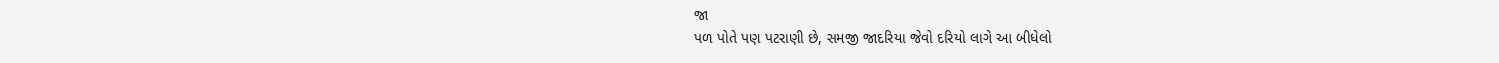જા
પળ પોતે પણ પટરાણી છે, સમજી જાદરિયા જેવો દરિયો લાગે આ બીધેલો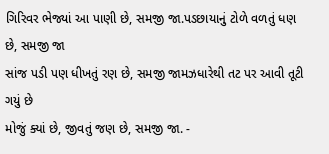ગિરિવર ભેજ્યાં આ પાણી છે, સમજી જા.પડછાયાનું ટોળે વળતું ધણ છે, સમજી જા
સાંજ પડી પણ ધીખતું રણ છે, સમજી જામઝધારેથી તટ પર આવી તૂટી ગયું છે
મોજું ક્યાં છે, જીવતું જણ છે, સમજી જા. -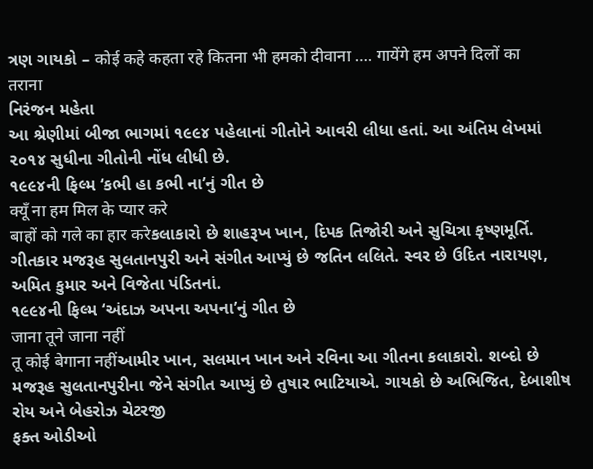ત્રણ ગાયકો – कोई कहे कहता रहे कितना भी हमको दीवाना …. गायेंगे हम अपने दिलों का तराना
નિરંજન મહેતા
આ શ્રેણીમાં બીજા ભાગમાં ૧૯૯૪ પહેલાનાં ગીતોને આવરી લીધા હતાં. આ અંતિમ લેખમાં ૨૦૧૪ સુધીના ગીતોની નોંધ લીધી છે.
૧૯૯૪ની ફિલ્મ ‘કભી હા કભી ના’નું ગીત છે
क्यूँ ना हम मिल के प्यार करे
बाहों को गले का हार करेકલાકારો છે શાહરૂખ ખાન, દિપક તિજોરી અને સુચિત્રા કૃષ્ણમૂર્તિ. ગીતકાર મજરૂહ સુલતાનપુરી અને સંગીત આપ્યું છે જતિન લલિતે. સ્વર છે ઉદિત નારાયણ, અમિત કુમાર અને વિજેતા પંડિતનાં.
૧૯૯૪ની ફિલ્મ ‘અંદાઝ અપના અપના’નું ગીત છે
जाना तूने जाना नहीं
तू कोई बेगाना नहींઆમીર ખાન, સલમાન ખાન અને રવિના આ ગીતના કલાકારો. શબ્દો છે મજરૂહ સુલતાનપુરીના જેને સંગીત આપ્યું છે તુષાર ભાટિયાએ. ગાયકો છે અભિજિત, દેબાશીષ રોય અને બેહરોઝ ચેટરજી
ફક્ત ઓડીઓ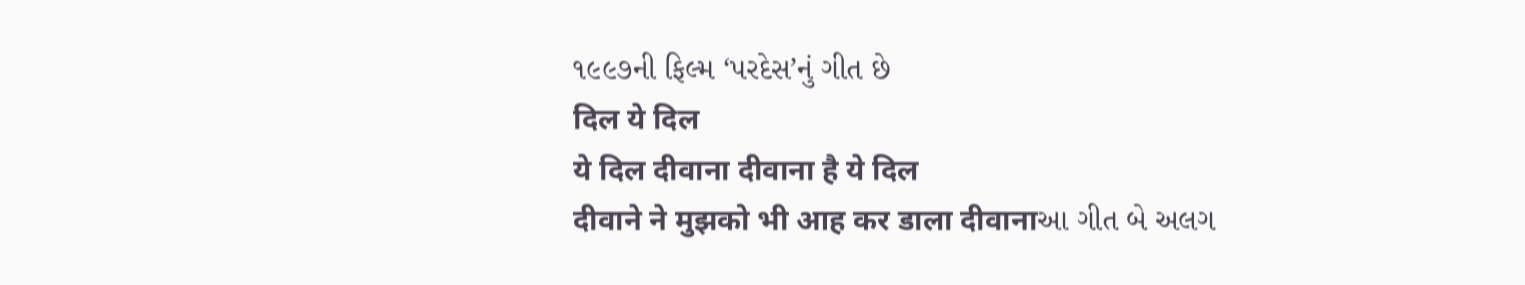૧૯૯૭ની ફિલ્મ ‘પરદેસ’નું ગીત છે
दिल ये दिल
ये दिल दीवाना दीवाना है ये दिल
दीवाने ने मुझको भी आह कर डाला दीवानाઆ ગીત બે અલગ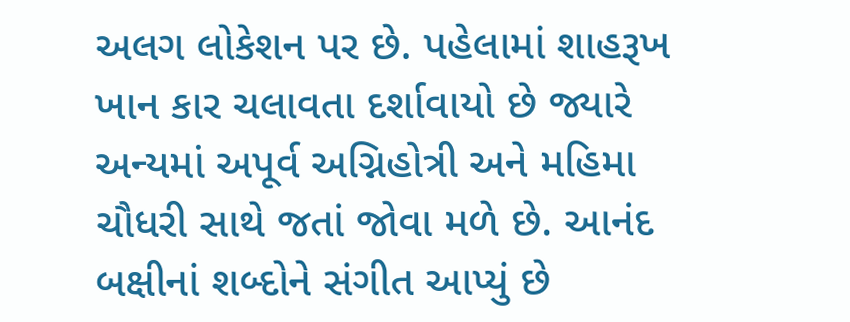અલગ લોકેશન પર છે. પહેલામાં શાહરૂખ ખાન કાર ચલાવતા દર્શાવાયો છે જ્યારે અન્યમાં અપૂર્વ અગ્નિહોત્રી અને મહિમા ચૌધરી સાથે જતાં જોવા મળે છે. આનંદ બક્ષીનાં શબ્દોને સંગીત આપ્યું છે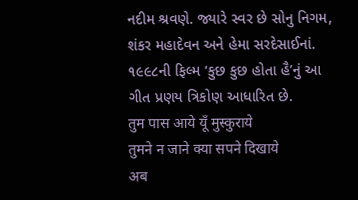નદીમ શ્રવણે. જ્યારે સ્વર છે સોનુ નિગમ, શંકર મહાદેવન અને હેમા સરદેસાઈનાં.
૧૯૯૮ની ફિલ્મ ‘કુછ કુછ હોતા હૈ’નું આ ગીત પ્રણય ત્રિકોણ આધારિત છે.
तुम पास आये यूँ मुस्कुराये
तुमने न जाने क्या सपने दिखाये
अब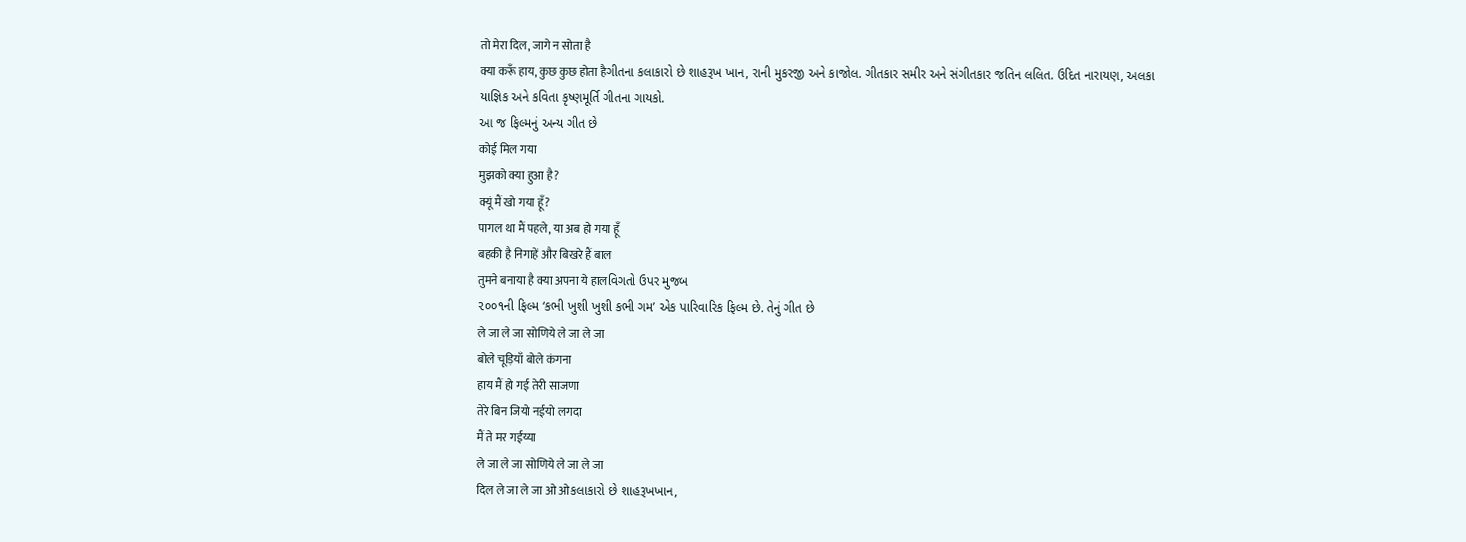तो मेरा दिल, जागे न सोता है
क्या करूँ हाय, कुछ कुछ होता हैગીતના કલાકારો છે શાહરૂખ ખાન, રાની મુકરજી અને કાજોલ. ગીતકાર સમીર અને સંગીતકાર જતિન લલિત. ઉદિત નારાયણ, અલકા યાજ્ઞિક અને કવિતા કૃષ્ણમૂર્તિ ગીતના ગાયકો.
આ જ ફિલ્મનું અન્ય ગીત છે
कोई मिल गया
मुझको क्या हुआ है?
क्यूं मैं खो गया हूँ?
पागल था मैं पहले, या अब हो गया हूँ
बहकी है निगाहें और बिखरे हैं बाल
तुमने बनाया है क्या अपना ये हालવિગતો ઉપર મુજબ
૨૦૦૧ની ફિલ્મ ‘કભી ખુશી ખુશી કભી ગમ’ એક પારિવારિક ફિલ્મ છે. તેનું ગીત છે
ले जा ले जा सोणिये ले जा ले जा
बोले चूड़ियाँ बोले कंगना
हाय मैं हो गई तेरी साजणा
तेरे बिन जियो नईयो लगदा
मैं ते मर गईंय्या
ले जा ले जा सोणिये ले जा ले जा
दिल ले जा ले जा ओ ओકલાકારો છે શાહરૂખખાન,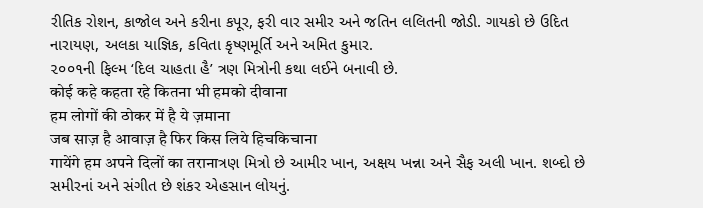રીતિક રોશન, કાજોલ અને કરીના કપૂર, ફરી વાર સમીર અને જતિન લલિતની જોડી. ગાયકો છે ઉદિત નારાયણ, અલકા યાજ્ઞિક, કવિતા કૃષ્ણમૂર્તિ અને અમિત કુમાર.
૨૦૦૧ની ફિલ્મ ‘દિલ ચાહતા હૈ’ ત્રણ મિત્રોની કથા લઈને બનાવી છે.
कोई कहे कहता रहे कितना भी हमको दीवाना
हम लोगों की ठोकर में है ये ज़माना
जब साज़ है आवाज़ है फिर किस लिये हिचकिचाना
गायेंगे हम अपने दिलों का तरानाત્રણ મિત્રો છે આમીર ખાન, અક્ષય ખન્ના અને સૈફ અલી ખાન. શબ્દો છે સમીરનાં અને સંગીત છે શંકર એહસાન લોયનું.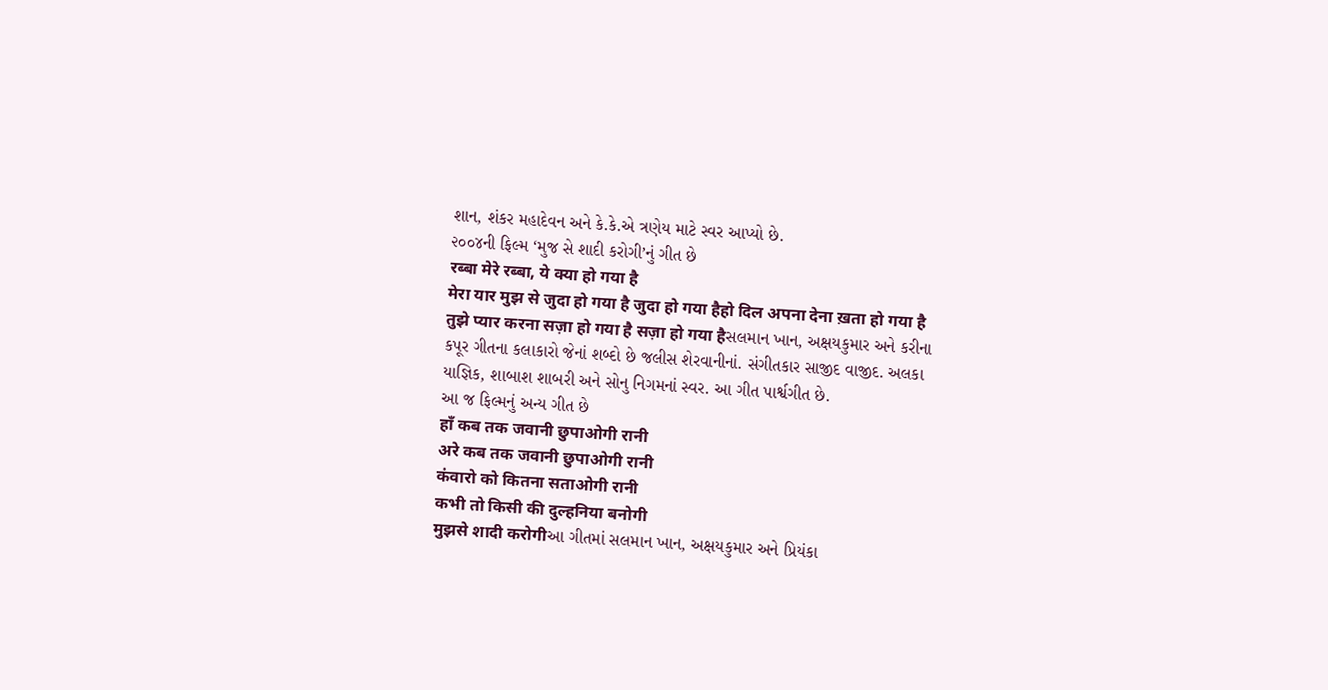શાન, શંકર મહાદેવન અને કે.કે.એ ત્રણેય માટે સ્વર આપ્યો છે.
૨૦૦૪ની ફિલ્મ ‘મુજ સે શાદી કરોગી’નું ગીત છે
रब्बा मेरे रब्बा, ये क्या हो गया है
मेरा यार मुझ से जुदा हो गया है जुदा हो गया हैहो दिल अपना देना ख़ता हो गया है
तुझे प्यार करना सज़ा हो गया है सज़ा हो गया हैસલમાન ખાન, અક્ષયકુમાર અને કરીના કપૂર ગીતના કલાકારો જેનાં શબ્દો છે જલીસ શેરવાનીનાં. સંગીતકાર સાજીદ વાજીદ. અલકા યાજ્ઞિક, શાબાશ શાબરી અને સોનુ નિગમનાં સ્વર. આ ગીત પાર્શ્વગીત છે.
આ જ ફિલ્મનું અન્ય ગીત છે
हाँ कब तक जवानी छुपाओगी रानी
अरे कब तक जवानी छुपाओगी रानी
कंवारो को कितना सताओगी रानी
कभी तो किसी की दुल्हनिया बनोगी
मुझसे शादी करोगीઆ ગીતમાં સલમાન ખાન, અક્ષયકુમાર અને પ્રિયંકા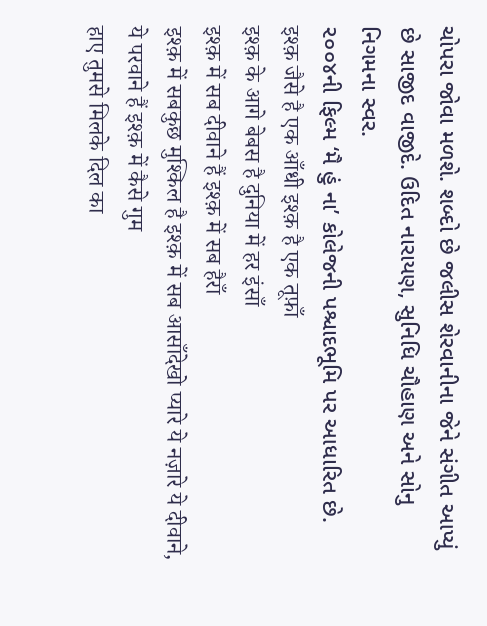ચોપરા જોવા મળશે. શબ્દો છે જલીસ શેરવાનીના જેને સંગીત આપ્યું છે સાજીદ વાજીદે. ઉદિત નારાયણ, સુનિધિ ચૌહાણ અને સોનુ નિગમના સ્વર.
૨૦૦૪ની ફિલ્મ ‘મૈ હું ના’ કોલેજની પશ્ચાદભૂમિ પર આધારિત છે.
इश्क़ जैसे है एक आँधी इश्क़ है एक तूफ़ाँ
इश्क़ के आगे बेबस है दुनिया में हर इंसाँ
इश्क़ में सब दीवाने हैं इश्क़ में सब हैराँ
इश्क़ में सबकुछ मुश्किल है इश्क़ में सब आसाँदेखो प्यारे ये नज़ारे ये दीवाने, ये परवाने हैं इश्क़ में कैसे गुम
हाए तुमसे मिलके दिल का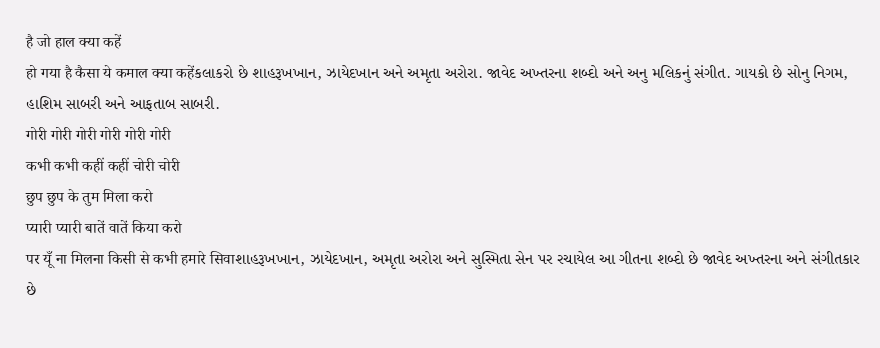है जो हाल क्या कहें
हो गया है कैसा ये कमाल क्या कहेंકલાકરો છે શાહરૂખખાન, ઝાયેદખાન અને અમૃતા અરોરા. જાવેદ અખ્તરના શબ્દો અને અનુ મલિકનું સંગીત. ગાયકો છે સોનુ નિગમ, હાશિમ સાબરી અને આફતાબ સાબરી.
गोरी गोरी गोरी गोरी गोरी गोरी
कभी कभी कहीं कहीं चोरी चोरी
छुप छुप के तुम मिला करो
प्यारी प्यारी बातें वातें किया करो
पर यूँ ना मिलना किसी से कभी हमारे सिवाશાહરૂખખાન, ઝાયેદખાન, અમૃતા અરોરા અને સુસ્મિતા સેન પર રચાયેલ આ ગીતના શબ્દો છે જાવેદ અખ્તરના અને સંગીતકાર છે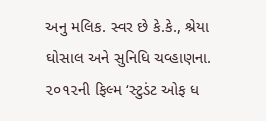અનુ મલિક. સ્વર છે કે.કે., શ્રેયા ઘોસાલ અને સુનિધિ ચવ્હાણના.
૨૦૧૨ની ફિલ્મ ‘સ્ટુડંટ ઓફ ધ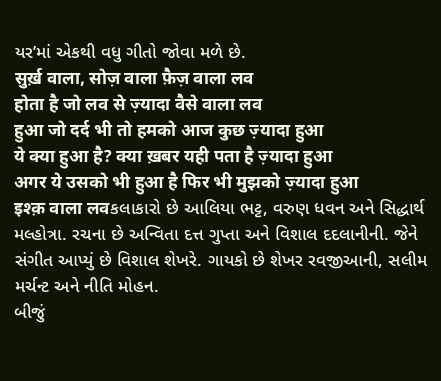યર’માં એકથી વધુ ગીતો જોવા મળે છે.
सुर्ख़ वाला, सोज़ वाला फ़ैज़ वाला लव
होता है जो लव से ज़्यादा वैसे वाला लव
हुआ जो दर्द भी तो हमको आज कुछ ज़्यादा हुआ
ये क्या हुआ है? क्या ख़बर यही पता है ज़्यादा हुआ
अगर ये उसको भी हुआ है फिर भी मुझको ज़्यादा हुआ
इश्क़ वाला लवકલાકારો છે આલિયા ભટ્ટ, વરુણ ધવન અને સિદ્ધાર્થ મલ્હોત્રા. રચના છે અન્વિતા દત્ત ગુપ્તા અને વિશાલ દદલાનીની. જેને સંગીત આપ્યું છે વિશાલ શેખરે. ગાયકો છે શેખર રવજીઆની, સલીમ મર્ચન્ટ અને નીતિ મોહન.
બીજું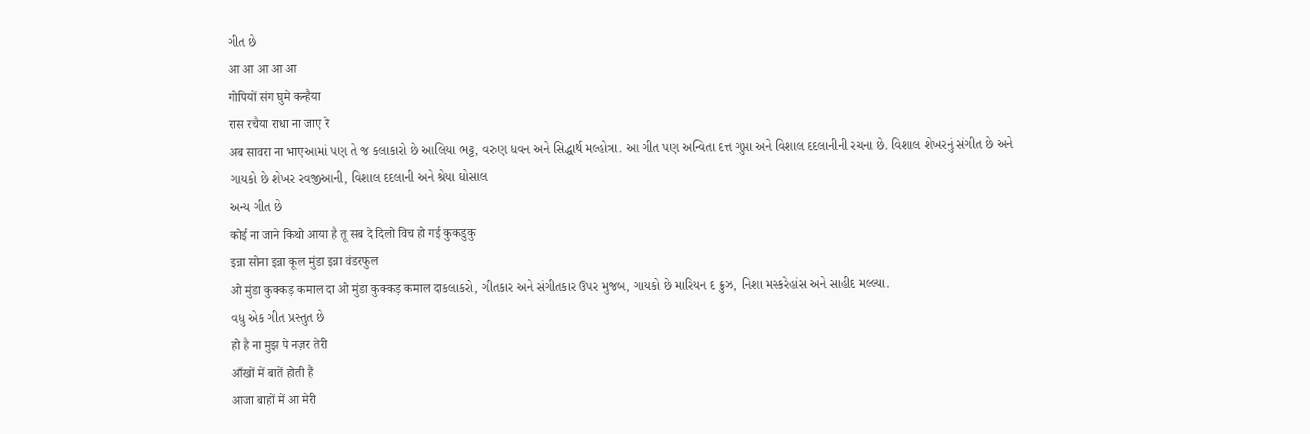ગીત છે
आ आ आ आ आ
गोपियों संग घुमे कन्हैया
रास रचैया राधा ना जाए रे
अब सावरा ना भाएઆમાં પણ તે જ કલાકારો છે આલિયા ભટ્ટ, વરુણ ધવન અને સિદ્ધાર્થ મલ્હોત્રા. આ ગીત પણ અન્વિતા દત્ત ગુપ્તા અને વિશાલ દદલાનીની રચના છે. વિશાલ શેખરનું સંગીત છે અને ગાયકો છે શેખર રવજીઆની, વિશાલ દદલાની અને શ્રેયા ઘોસાલ
અન્ય ગીત છે
कोई ना जाने किथो आया है तू सब दे दिलो विच हो गई कुकडुकु
इन्ना सोना इन्ना कूल मुंडा इन्ना वंडरफुल
ओ मुंडा कुक्कड़ कमाल दा ओ मुंडा कुक्कड़ कमाल दाકલાકરો, ગીતકાર અને સંગીતકાર ઉપર મુજબ, ગાયકો છે મારિયન દ ક્રુઝ, નિશા મસ્કરેહાંસ અને સાહીદ મલ્લ્યા.
વધુ એક ગીત પ્રસ્તુત છે
हो है ना मुझ पे नज़र तेरी
आँखों में बातें होती हैं
आजा बाहों में आ मेरी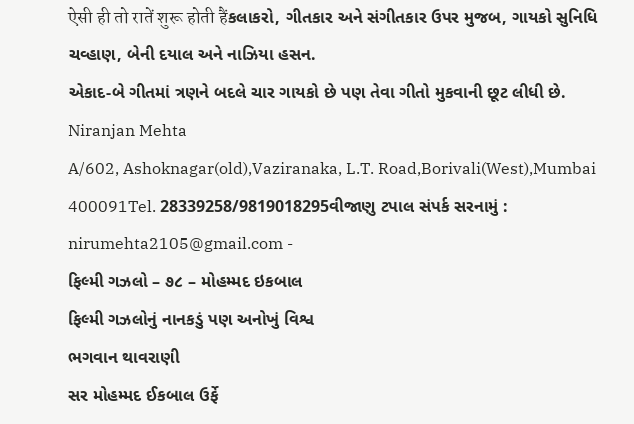ऐसी ही तो रातें शुरू होती हैंકલાકરો, ગીતકાર અને સંગીતકાર ઉપર મુજબ, ગાયકો સુનિધિ ચવ્હાણ, બેની દયાલ અને નાઝિયા હસન.
એકાદ-બે ગીતમાં ત્રણને બદલે ચાર ગાયકો છે પણ તેવા ગીતો મુકવાની છૂટ લીધી છે.
Niranjan Mehta
A/602, Ashoknagar(old),Vaziranaka, L.T. Road,Borivali(West),Mumbai 400091Tel. 28339258/9819018295વીજાણુ ટપાલ સંપર્ક સરનામું : nirumehta2105@gmail.com -
ફિલ્મી ગઝલો – ૭૮ – મોહમ્મદ ઇકબાલ
ફિલ્મી ગઝલોનું નાનકડું પણ અનોખું વિશ્વ
ભગવાન થાવરાણી
સર મોહમ્મદ ઈકબાલ ઉર્ફે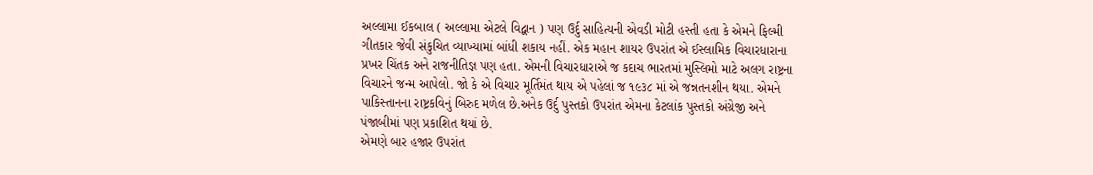અલ્લામા ઈકબાલ ( અલ્લામા એટલે વિદ્વાન ) પણ ઉર્દુ સાહિત્યની એવડી મોટી હસ્તી હતા કે એમને ફિલ્મી ગીતકાર જેવી સંકુચિત વ્યાખ્યામાં બાંધી શકાય નહીં. એક મહાન શાયર ઉપરાંત એ ઈસ્લામિક વિચારધારાના પ્રખર ચિંતક અને રાજનીતિજ્ઞ પણ હતા. એમની વિચારધારાએ જ કદાચ ભારતમાં મુસ્લિમો માટે અલગ રાષ્ટ્રના વિચારને જન્મ આપેલો. જો કે એ વિચાર મૂર્તિમંત થાય એ પહેલાં જ ૧૯૩૮ માં એ જન્નતનશીન થયા. એમને પાકિસ્તાનના રાષ્ટ્રકવિનું બિરુદ મળેલ છે.અનેક ઉર્દુ પુસ્તકો ઉપરાંત એમના કેટલાંક પુસ્તકો અંગ્રેજી અને પંજાબીમાં પણ પ્રકાશિત થયાં છે.
એમણે બાર હજાર ઉપરાંત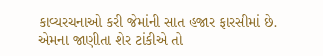કાવ્યરચનાઓ કરી જેમાંની સાત હજાર ફારસીમાં છે. એમના જાણીતા શેર ટાંકીએ તો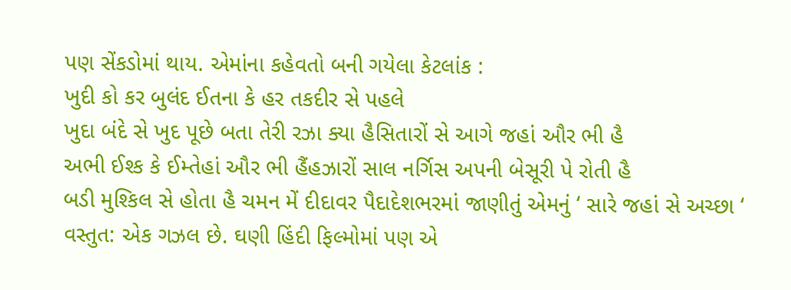પણ સેંકડોમાં થાય. એમાંના કહેવતો બની ગયેલા કેટલાંક :
ખુદી કો કર બુલંદ ઈતના કે હર તકદીર સે પહલે
ખુદા બંદે સે ખુદ પૂછે બતા તેરી રઝા ક્યા હૈસિતારોં સે આગે જહાં ઔર ભી હૈ
અભી ઈશ્ક કે ઈમ્તેહાં ઔર ભી હૈંહઝારોં સાલ નર્ગિસ અપની બેસૂરી પે રોતી હૈ
બડી મુશ્કિલ સે હોતા હૈ ચમન મેં દીદાવર પૈદાદેશભરમાં જાણીતું એમનું ‘ સારે જહાં સે અચ્છા ‘ વસ્તુત: એક ગઝલ છે. ઘણી હિંદી ફિલ્મોમાં પણ એ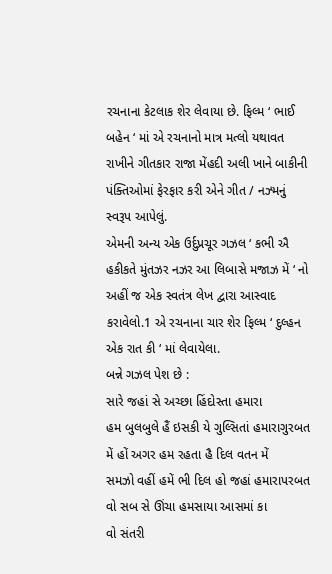રચનાના કેટલાક શેર લેવાયા છે. ફિલ્મ ‘ ભાઈ બહેન ‘ માં એ રચનાનો માત્ર મત્લો યથાવત રાખીને ગીતકાર રાજા મેંહદી અલી ખાને બાકીની પંક્તિઓમાં ફેરફાર કરી એને ગીત / નઝ્મનું સ્વરૂપ આપેલું.
એમની અન્ય એક ઉર્દુપ્રચૂર ગઝલ ‘ કભી ઐ હકીકતે મુંતઝર નઝર આ લિબાસે મજાઝ મેં ‘ નો અહીં જ એક સ્વતંત્ર લેખ દ્વારા આસ્વાદ કરાવેલો.1 એ રચનાના ચાર શેર ફિલ્મ ‘ દુલ્હન એક રાત કી ‘ માં લેવાયેલા.
બન્ને ગઝલ પેશ છે :
સારે જહાં સે અચ્છા હિંદોસ્તા હમારા
હમ બુલબુલે હૈં ઇસકી યે ગુલ્સિતાં હમારાગુરબત મેં હોં અગર હમ રહતા હૈ દિલ વતન મેં
સમઝો વહીં હમેં ભી દિલ હો જહાં હમારાપરબત વો સબ સે ઊંચા હમસાયા આસમાં કા
વો સંતરી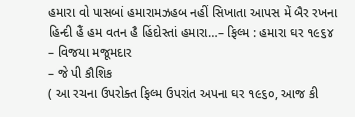હમારા વો પાસબાં હમારામઝહબ નહીં સિખાતા આપસ મેં બૈર રખના
હિન્દી હૈં હમ વતન હૈ હિંદોસ્તાં હમારા…– ફિલ્મ : હમારા ઘર ૧૯૬૪
– વિજયા મજૂમદાર
– જે પી કૌશિક
( આ રચના ઉપરોક્ત ફિલ્મ ઉપરાંત અપના ઘર ૧૯૬૦, આજ કી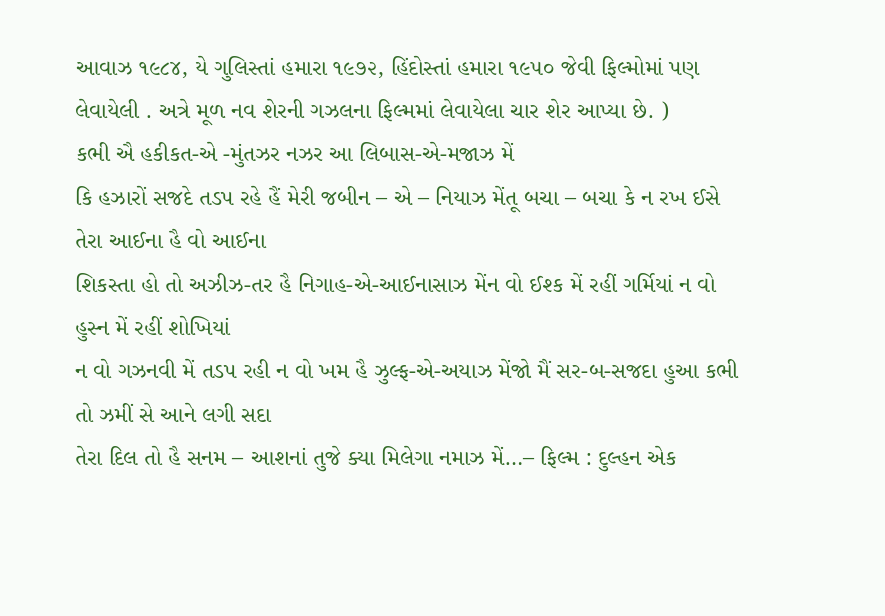આવાઝ ૧૯૮૪, યે ગુલિસ્તાં હમારા ૧૯૭૨, હિંદોસ્તાં હમારા ૧૯૫૦ જેવી ફિલ્મોમાં પણ લેવાયેલી . અત્રે મૂળ નવ શેરની ગઝલના ફિલ્મમાં લેવાયેલા ચાર શેર આપ્યા છે. )
કભી ઐ હકીકત-એ -મુંતઝર નઝર આ લિબાસ-એ-મજાઝ મેં
કિ હઝારોં સજદે તડપ રહે હૈં મેરી જબીન – એ – નિયાઝ મેંતૂ બચા – બચા કે ન રખ ઈસે તેરા આઈના હૈ વો આઈના
શિકસ્તા હો તો અઝીઝ-તર હૈ નિગાહ-એ-આઈનાસાઝ મેંન વો ઈશ્ક મેં રહીં ગર્મિયાં ન વો હુસ્ન મેં રહીં શોખિયાં
ન વો ગઝનવી મેં તડપ રહી ન વો ખમ હૈ ઝુલ્ફ-એ-અયાઝ મેંજો મૈં સર-બ-સજદા હુઆ કભી તો ઝમીં સે આને લગી સદા
તેરા દિલ તો હૈ સનમ – આશનાં તુજે ક્યા મિલેગા નમાઝ મેં…– ફિલ્મ : દુલ્હન એક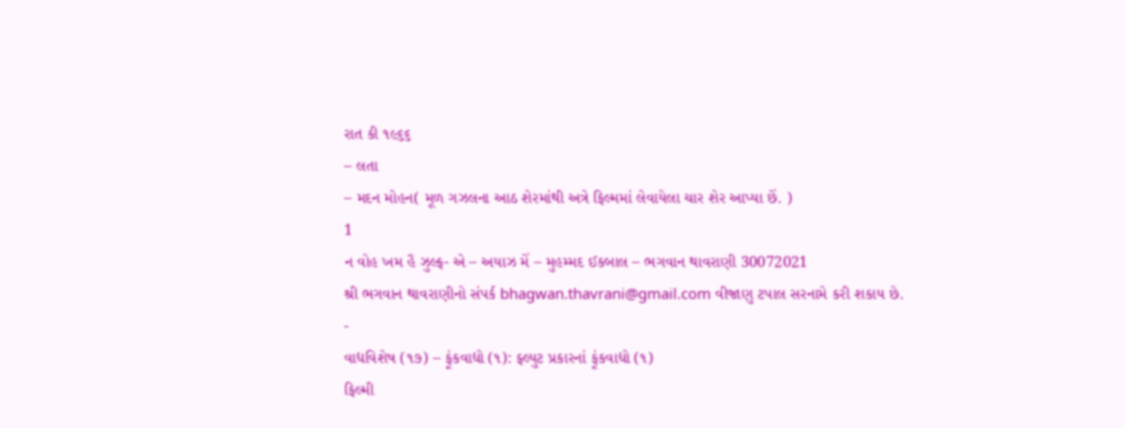રાત કી ૧૯૬૬
– લતા
– મદન મોહન( મૂળ ગઝલના આઠ શેરમાંથી અત્રે ફિલ્મમાં લેવાયેલા ચાર શેર આપ્યા છેં. )
1
ન વોહ ખમ હૈ ઝુલ્ફ- એ – અયાઝ મેં – મુહમ્મદ ઈકબાલ – ભગવાન થાવરાણી 30072021
શ્રી ભગવાન થાવરાણીનો સંપર્ક bhagwan.thavrani@gmail.com વીજાણુ ટપાલ સરનામે કરી શકાય છે.
-
વાદ્યવિશેષ (૧૭) – ફૂંકવાદ્યો (૧): ફ્લ્યુટ પ્રકારનાં ફૂંકવાદ્યો (૧)
ફિલ્મી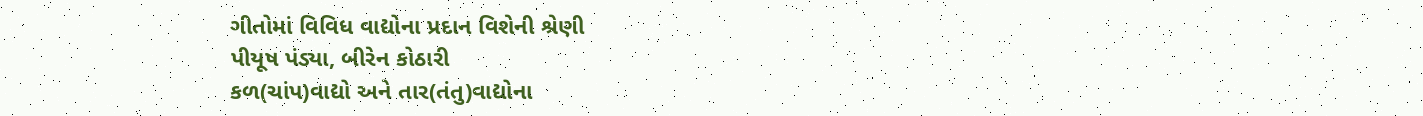ગીતોમાં વિવિધ વાદ્યોના પ્રદાન વિશેની શ્રેણી
પીયૂષ પંડ્યા, બીરેન કોઠારી
કળ(ચાંપ)વાદ્યો અને તાર(તંતુ)વાદ્યોના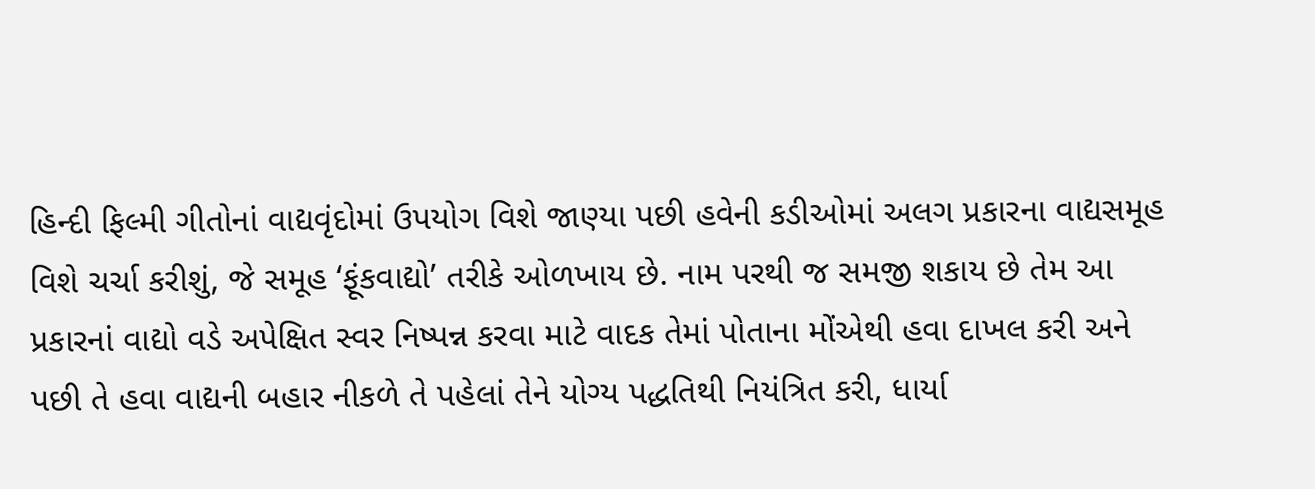હિન્દી ફિલ્મી ગીતોનાં વાદ્યવૃંદોમાં ઉપયોગ વિશે જાણ્યા પછી હવેની કડીઓમાં અલગ પ્રકારના વાદ્યસમૂહ વિશે ચર્ચા કરીશું, જે સમૂહ ‘ફૂંકવાદ્યો’ તરીકે ઓળખાય છે. નામ પરથી જ સમજી શકાય છે તેમ આ પ્રકારનાં વાદ્યો વડે અપેક્ષિત સ્વર નિષ્પન્ન કરવા માટે વાદક તેમાં પોતાના મોંએથી હવા દાખલ કરી અને પછી તે હવા વાદ્યની બહાર નીકળે તે પહેલાં તેને યોગ્ય પદ્ધતિથી નિયંત્રિત કરી, ધાર્યા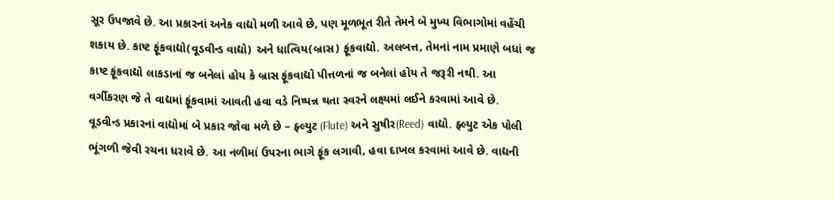સૂર ઉપજાવે છે. આ પ્રકારનાં અનેક વાદ્યો મળી આવે છે, પણ મૂળભૂત રીતે તેમને બે મુખ્ય વિભાગોમાં વહેંચી શકાય છે. કાષ્ટ ફૂંકવાદ્યો(વૂડવીન્ડ વાદ્યો) અને ધાત્વિય(બ્રાસ) ફૂંકવાદ્યો. અલબત્ત, તેમનાં નામ પ્રમાણે બધાં જ કાષ્ટ ફૂંકવાદ્યો લાકડાનાં જ બનેલાં હોય કે બ્રાસ ફૂંકવાદ્યો પીત્તળનાં જ બનેલાં હોય તે જરૂરી નથી. આ વર્ગીકરણ જે તે વાદ્યમાં ફૂંકવામાં આવતી હવા વડે નિષ્પન્ન થતા સ્વરને લક્ષ્યમાં લઈને કરવામાં આવે છે.
વૂડવીન્ડ પ્રકારનાં વાદ્યોમાં બે પ્રકાર જોવા મળે છે – ફ્લ્યુટ (Flute) અને સુષીર(Reed) વાદ્યો. ફ્લ્યુટ એક પોલી ભૂંગળી જેવી રચના ધરાવે છે. આ નળીમાં ઉપરના ભાગે ફૂંક લગાવી, હવા દાખલ કરવામાં આવે છે. વાદ્યની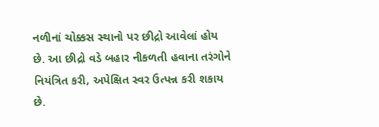નળીનાં ચોક્કસ સ્થાનો પર છીદ્રો આવેલાં હોય છે. આ છીદ્રો વડે બહાર નીકળતી હવાના તરંગોને નિયંત્રિત કરી, અપેક્ષિત સ્વર ઉત્પન્ન કરી શકાય છે.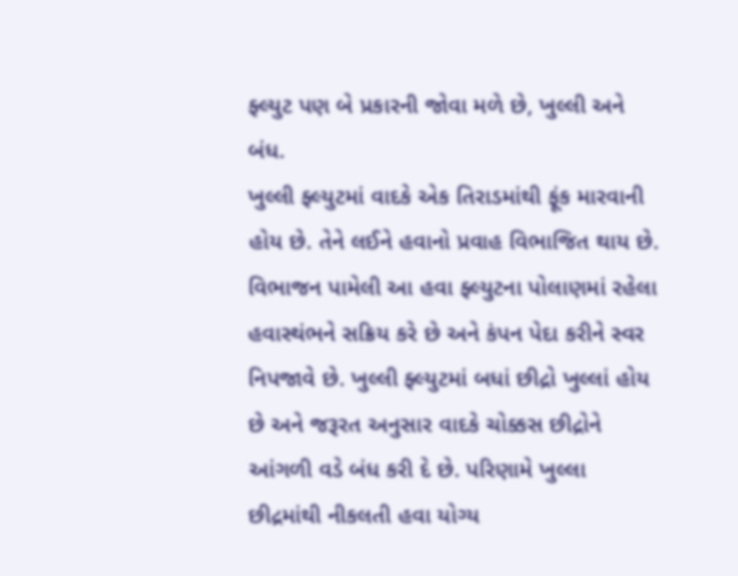ફ્લ્યુટ પણ બે પ્રકારની જોવા મળે છે, ખુલ્લી અને બંધ.
ખુલ્લી ફ્લ્યુટમાં વાદકે એક તિરાડમાંથી ફૂંક મારવાની હોય છે. તેને લઈને હવાનો પ્રવાહ વિભાજિત થાય છે. વિભાજન પામેલી આ હવા ફ્લ્યુટના પોલાણમાં રહેલા હવાસ્થંભને સક્રિય કરે છે અને કંપન પેદા કરીને સ્વર નિપજાવે છે. ખુલ્લી ફ્લ્યુટમાં બધાં છીદ્રો ખુલ્લાં હોય છે અને જરૂરત અનુસાર વાદકે ચોક્કસ છીદ્રોને આંગળી વડે બંધ કરી દે છે. પરિણામે ખુલ્લા છીદ્રમાંથી નીકલતી હવા યોગ્ય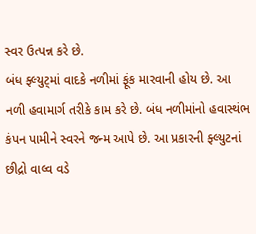સ્વર ઉત્પન્ન કરે છે.
બંધ ફ્લ્યુટ્માં વાદકે નળીમાં ફૂંક મારવાની હોય છે. આ નળી હવામાર્ગ તરીકે કામ કરે છે. બંધ નળીમાંનો હવાસ્થંભ કંપન પામીને સ્વરને જન્મ આપે છે. આ પ્રકારની ફ્લ્યુટનાં છીદ્રો વાલ્વ વડે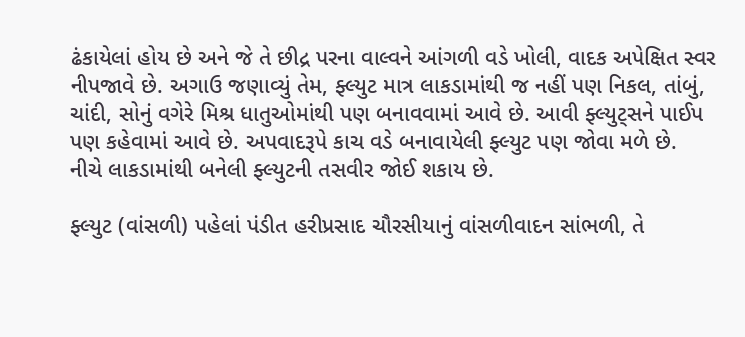ઢંકાયેલાં હોય છે અને જે તે છીદ્ર પરના વાલ્વને આંગળી વડે ખોલી, વાદક અપેક્ષિત સ્વર નીપજાવે છે. અગાઉ જણાવ્યું તેમ, ફ્લ્યુટ માત્ર લાકડામાંથી જ નહીં પણ નિકલ, તાંબું, ચાંદી, સોનું વગેરે મિશ્ર ધાતુઓમાંથી પણ બનાવવામાં આવે છે. આવી ફ્લ્યુટ્સને પાઈપ પણ કહેવામાં આવે છે. અપવાદરૂપે કાચ વડે બનાવાયેલી ફ્લ્યુટ પણ જોવા મળે છે.
નીચે લાકડામાંથી બનેલી ફ્લ્યુટની તસવીર જોઈ શકાય છે.

ફ્લ્યુટ (વાંસળી) પહેલાં પંડીત હરીપ્રસાદ ચૌરસીયાનું વાંસળીવાદન સાંભળી, તે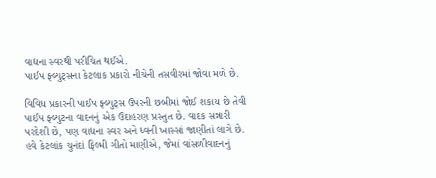વાદ્યના સ્વરથી પરીચિત થઈએ.
પાઈપ ફ્લ્યુટ્સના કેટલાક પ્રકારો નીચેની તસવીરમાં જોવા મળે છે.

વિવિધ પ્રકારની પાઈપ ફ્લ્યુટ્સ ઉપરની છબીમાં જોઈ શકાય છે તેવી પાઈપ ફ્લ્યુટના વાદનનું એક ઉદાહરણ પ્રસ્તુત છે. વાદક સન્નારી પરદેશી છે, પણ વાદ્યના સ્વર અને ધ્વની ખાસ્સાં જાણીતાં લાગે છે.
હવે કેટલાંક ચુનંદાં ફિલ્મી ગીતો માણીએ, જેમાં વાંસળીવાદનનું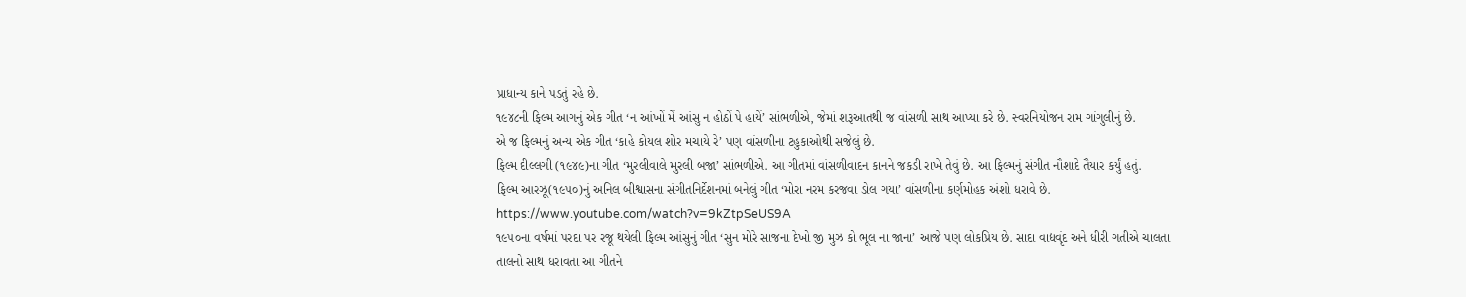પ્રાધાન્ય કાને પડતું રહે છે.
૧૯૪૮ની ફિલ્મ આગનું એક ગીત ‘ન આંખોં મેં આંસુ ન હોઠોં પે હાયેં’ સાંભળીએ, જેમાં શરૂઆતથી જ વાંસળી સાથ આપ્યા કરે છે. સ્વરનિયોજન રામ ગાંગુલીનું છે.
એ જ ફિલ્મનું અન્ય એક ગીત ‘કાહે કોયલ શોર મચાયે રે’ પણ વાંસળીના ટહુકાઓથી સજેલું છે.
ફિલ્મ દીલ્લગી (૧૯૪૯)ના ગીત ‘મુરલીવાલે મુરલી બજા’ સાંભળીએ. આ ગીતમાં વાંસળીવાદન કાનને જકડી રાખે તેવું છે. આ ફિલ્મનું સંગીત નૌશાદે તૈયાર કર્યું હતું.
ફિલ્મ આરઝૂ(૧૯૫૦)નું અનિલ બીશ્વાસના સંગીતનિર્દેશનમાં બનેલું ગીત ‘મોરા નરમ કરજવા ડોલ ગયા’ વાંસળીના કર્ણમોહક અંશો ધરાવે છે.
https://www.youtube.com/watch?v=9kZtpSeUS9A
૧૯૫૦ના વર્ષમાં પરદા પર રજૂ થયેલી ફિલ્મ આંસુનું ગીત ‘સુન મોરે સાજના દેખો જી મુઝ કો ભૂલ ના જાના’ આજે પણ લોકપ્રિય છે. સાદા વાદ્યવૃંદ અને ધીરી ગતીએ ચાલતા તાલનો સાથ ધરાવતા આ ગીતને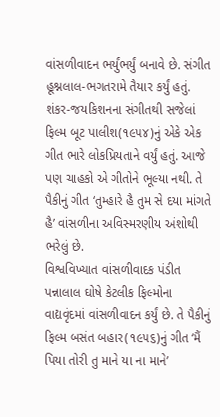વાંસળીવાદન ભર્યુંભર્યું બનાવે છે. સંગીત હૂશ્નલાલ-ભગતરામે તૈયાર કર્યું હતું.
શંકર-જયકિશનના સંગીતથી સજેલાં ફિલ્મ બૂટ પાલીશ(૧૯૫૪)નું એકે એક ગીત ભારે લોકપ્રિયતાને વર્યું હતું. આજે પણ ચાહકો એ ગીતોને ભૂલ્યા નથી. તે પૈકીનું ગીત ‘તુમ્હારે હૈ તુમ સે દયા માંગતે હૈ’ વાંસળીના અવિસ્મરણીય અંશોથી ભરેલું છે.
વિશ્વવિખ્યાત વાંસળીવાદક પંડીત પન્નાલાલ ઘોષે કેટલીક ફિલ્મોના વાદ્યવૃંદમાં વાંસળીવાદન કર્યું છે. તે પૈકીનું ફિલ્મ બસંત બહાર(૧૯૫૬)નું ગીત ‘મૈં પિયા તોરી તુ માને યા ના માને’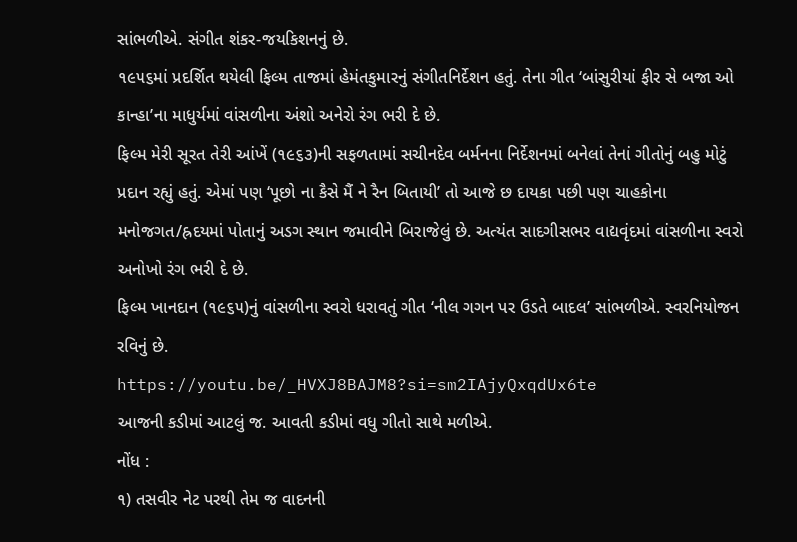સાંભળીએ. સંગીત શંકર-જયકિશનનું છે.
૧૯૫૬માં પ્રદર્શિત થયેલી ફિલ્મ તાજમાં હેમંતકુમારનું સંગીતનિર્દેશન હતું. તેના ગીત ‘બાંસુરીયાં ફીર સે બજા ઓ કાન્હા’ના માધુર્યમાં વાંસળીના અંશો અનેરો રંગ ભરી દે છે.
ફિલ્મ મેરી સૂરત તેરી આંખેં (૧૯૬૩)ની સફળતામાં સચીનદેવ બર્મનના નિર્દેશનમાં બનેલાં તેનાં ગીતોનું બહુ મોટું પ્રદાન રહ્યું હતું. એમાં પણ ‘પૂછો ના કૈસે મૈં ને રૈન બિતાયી’ તો આજે છ દાયકા પછી પણ ચાહકોના મનોજગત/હ્રદયમાં પોતાનું અડગ સ્થાન જમાવીને બિરાજેલું છે. અત્યંત સાદગીસભર વાદ્યવૃંદમાં વાંસળીના સ્વરો અનોખો રંગ ભરી દે છે.
ફિલ્મ ખાનદાન (૧૯૬૫)નું વાંસળીના સ્વરો ધરાવતું ગીત ‘નીલ ગગન પર ઉડતે બાદલ’ સાંભળીએ. સ્વરનિયોજન રવિનું છે.
https://youtu.be/_HVXJ8BAJM8?si=sm2IAjyQxqdUx6te
આજની કડીમાં આટલું જ. આવતી કડીમાં વધુ ગીતો સાથે મળીએ.
નોંધ :
૧) તસવીર નેટ પરથી તેમ જ વાદનની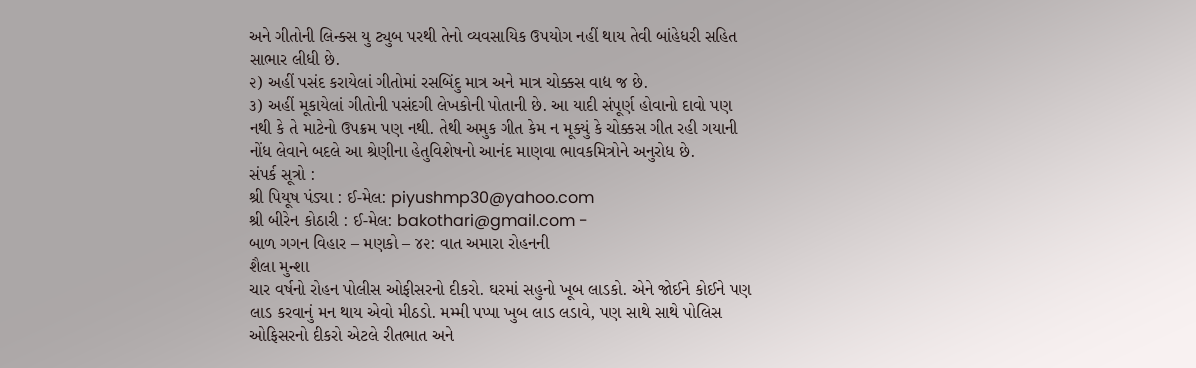અને ગીતોની લિન્ક્સ યુ ટ્યુબ પરથી તેનો વ્યવસાયિક ઉપયોગ નહીં થાય તેવી બાંહેધરી સહિત સાભાર લીધી છે.
૨) અહીં પસંદ કરાયેલાં ગીતોમાં રસબિંદુ માત્ર અને માત્ર ચોક્કસ વાદ્ય જ છે.
૩) અહીં મૂકાયેલાં ગીતોની પસંદગી લેખકોની પોતાની છે. આ યાદી સંપૂર્ણ હોવાનો દાવો પણ નથી કે તે માટેનો ઉપક્રમ પણ નથી. તેથી અમુક ગીત કેમ ન મૂક્યું કે ચોક્કસ ગીત રહી ગયાની નોંધ લેવાને બદલે આ શ્રેણીના હેતુવિશેષનો આનંદ માણવા ભાવકમિત્રોને અનુરોધ છે.
સંપર્ક સૂત્રો :
શ્રી પિયૂષ પંડ્યા : ઈ-મેલ: piyushmp30@yahoo.com
શ્રી બીરેન કોઠારી : ઈ-મેલ: bakothari@gmail.com -
બાળ ગગન વિહાર – મણકો – ૪૨: વાત અમારા રોહનની
શૈલા મુન્શા
ચાર વર્ષનો રોહન પોલીસ ઓફીસરનો દીકરો. ઘરમાં સહુનો ખૂબ લાડકો. એને જોઈને કોઈને પણ લાડ કરવાનું મન થાય એવો મીઠડો. મમ્મી પપ્પા ખુબ લાડ લડાવે, પણ સાથે સાથે પોલિસ ઓફિસરનો દીકરો એટલે રીતભાત અને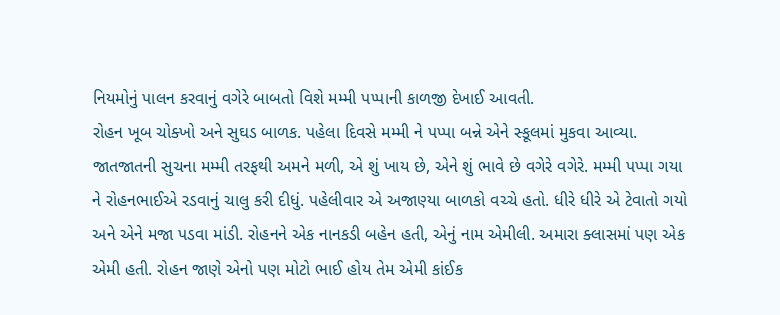નિયમોનું પાલન કરવાનું વગેરે બાબતો વિશે મમ્મી પપ્પાની કાળજી દેખાઈ આવતી.
રોહન ખૂબ ચોક્ખો અને સુઘડ બાળક. પહેલા દિવસે મમ્મી ને પપ્પા બન્ને એને સ્કૂલમાં મુકવા આવ્યા. જાતજાતની સુચના મમ્મી તરફથી અમને મળી, એ શું ખાય છે, એને શું ભાવે છે વગેરે વગેરે. મમ્મી પપ્પા ગયા ને રોહનભાઈએ રડવાનું ચાલુ કરી દીધું. પહેલીવાર એ અજાણ્યા બાળકો વચ્ચે હતો. ધીરે ધીરે એ ટેવાતો ગયો અને એને મજા પડવા માંડી. રોહનને એક નાનકડી બહેન હતી, એનું નામ એમીલી. અમારા ક્લાસમાં પણ એક એમી હતી. રોહન જાણે એનો પણ મોટો ભાઈ હોય તેમ એમી કાંઈક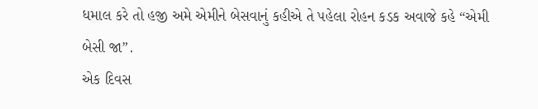ધમાલ કરે તો હજી અમે એમીને બેસવાનું કહીએ તે પહેલા રોહન કડક અવાજે કહે “એમી બેસી જા”.
એક દિવસ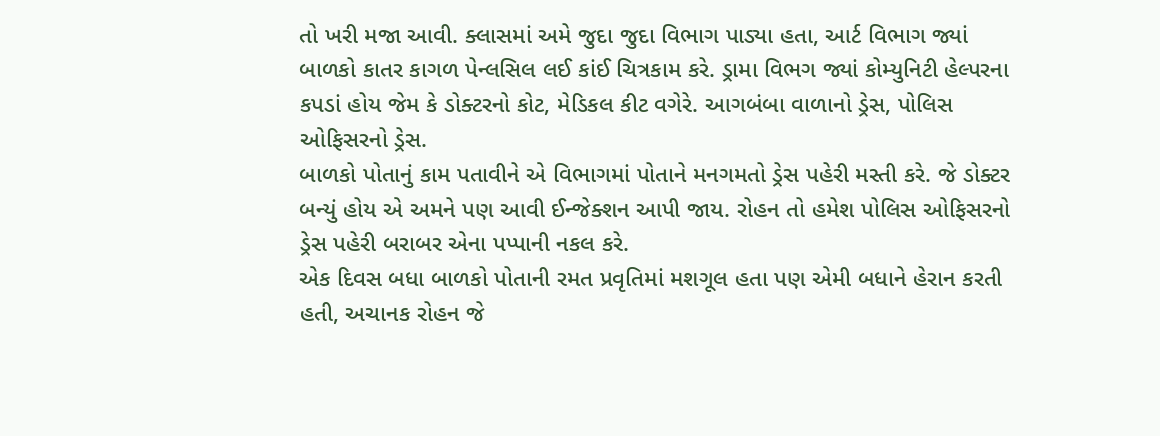તો ખરી મજા આવી. ક્લાસમાં અમે જુદા જુદા વિભાગ પાડ્યા હતા, આર્ટ વિભાગ જ્યાં બાળકો કાતર કાગળ પેન્લસિલ લઈ કાંઈ ચિત્રકામ કરે. ડ્રામા વિભગ જ્યાં કોમ્યુનિટી હેલ્પરના કપડાં હોય જેમ કે ડોક્ટરનો કોટ, મેડિકલ કીટ વગેરે. આગબંબા વાળાનો ડ્રેસ, પોલિસ ઓફિસરનો ડ્રેસ.
બાળકો પોતાનું કામ પતાવીને એ વિભાગમાં પોતાને મનગમતો ડ્રેસ પહેરી મસ્તી કરે. જે ડોક્ટર બન્યું હોય એ અમને પણ આવી ઈન્જેક્શન આપી જાય. રોહન તો હમેશ પોલિસ ઓફિસરનો ડ્રેસ પહેરી બરાબર એના પપ્પાની નકલ કરે.
એક દિવસ બધા બાળકો પોતાની રમત પ્રવૃતિમાં મશગૂલ હતા પણ એમી બધાને હેરાન કરતી હતી, અચાનક રોહન જે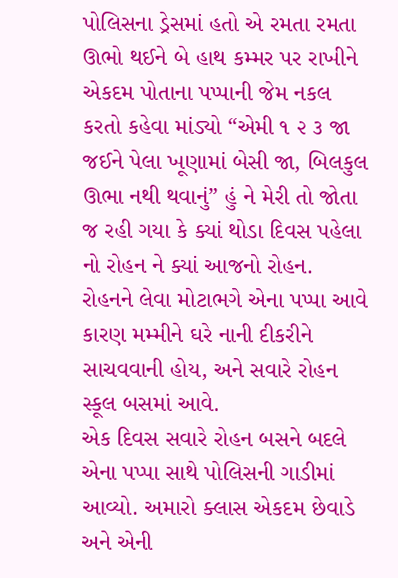પોલિસના ડ્રેસમાં હતો એ રમતા રમતા ઊભો થઈને બે હાથ કમ્મર પર રાખીને એકદમ પોતાના પપ્પાની જેમ નકલ કરતો કહેવા માંડ્યો “એમી ૧ ૨ ૩ જા જઈને પેલા ખૂણામાં બેસી જા, બિલકુલ ઊભા નથી થવાનું” હું ને મેરી તો જોતા જ રહી ગયા કે ક્યાં થોડા દિવસ પહેલા નો રોહન ને ક્યાં આજનો રોહન.
રોહનને લેવા મોટાભગે એના પપ્પા આવે કારણ મમ્મીને ઘરે નાની દીકરીને સાચવવાની હોય, અને સવારે રોહન સ્કૂલ બસમાં આવે.
એક દિવસ સવારે રોહન બસને બદલે એના પપ્પા સાથે પોલિસની ગાડીમાં આવ્યો. અમારો ક્લાસ એકદમ છેવાડે અને એની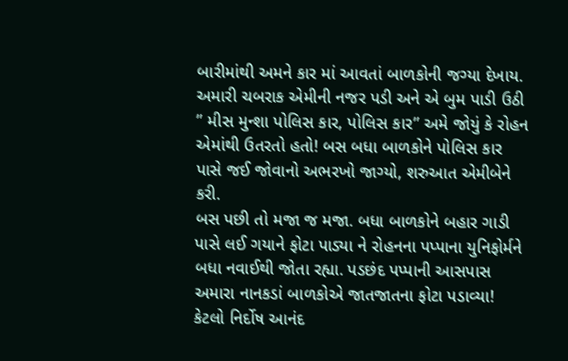બારીમાંથી અમને કાર માં આવતાં બાળકોની જગ્યા દેખાય. અમારી ચબરાક એમીની નજર પડી અને એ બુમ પાડી ઉઠી ” મીસ મુન્શા પોલિસ કાર, પોલિસ કાર” અમે જોયું કે રોહન એમાંથી ઉતરતો હતો! બસ બધા બાળકોને પોલિસ કાર પાસે જઈ જોવાનો અભરખો જાગ્યો, શરુઆત એમીબેને કરી.
બસ પછી તો મજા જ મજા. બધા બાળકોને બહાર ગાડી પાસે લઈ ગયાને ફોટા પાડ્યા ને રોહનના પપ્પાના યુનિફોર્મને બધા નવાઈથી જોતા રહ્યા. પડછંદ પપ્પાની આસપાસ અમારા નાનકડાં બાળકોએ જાતજાતના ફોટા પડાવ્યા!
કેટલો નિર્દોષ આનંદ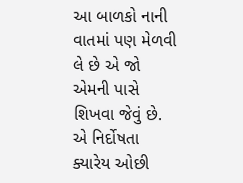આ બાળકો નાની વાતમાં પણ મેળવી લે છે એ જો એમની પાસે શિખવા જેવું છે.
એ નિર્દોષતા ક્યારેય ઓછી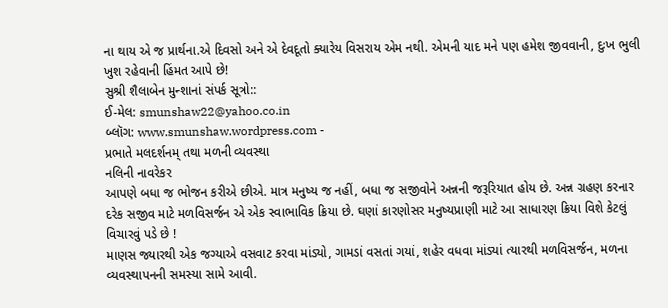ના થાય એ જ પ્રાર્થના.એ દિવસો અને એ દેવદૂતો ક્યારેય વિસરાય એમ નથી. એમની યાદ મને પણ હમેશ જીવવાની, દુઃખ ભુલી ખુશ રહેવાની હિંમત આપે છે!
સુશ્રી શૈલાબેન મુન્શાનાં સંપર્ક સૂત્રો::
ઈ-મેલ: smunshaw22@yahoo.co.in
બ્લૉગ: www.smunshaw.wordpress.com -
પ્રભાતે મલદર્શનમ્ તથા મળની વ્યવસ્થા
નલિની નાવરેકર
આપણે બધા જ ભોજન કરીએ છીએ. માત્ર મનુષ્ય જ નહીં, બધા જ સજીવોને અન્નની જરૂરિયાત હોય છે. અન્ન ગ્રહણ કરનાર દરેક સજીવ માટે મળવિસર્જન એ એક સ્વાભાવિક ક્રિયા છે. ઘણાં કારણોસર મનુષ્યપ્રાણી માટે આ સાધારણ ક્રિયા વિશે કેટલું વિચારવું પડે છે !
માણસ જ્યારથી એક જગ્યાએ વસવાટ કરવા માંડ્યો, ગામડાં વસતાં ગયાં, શહેર વધવા માંડ્યાં ત્યારથી મળવિસર્જન, મળના વ્યવસ્થાપનની સમસ્યા સામે આવી.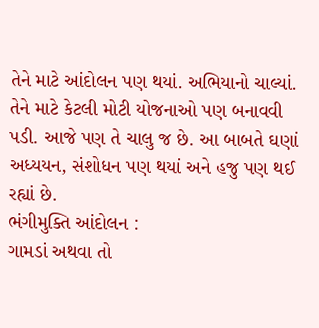તેને માટે આંદોલન પણ થયાં. અભિયાનો ચાલ્યાં. તેને માટે કેટલી મોટી યોજનાઓ પણ બનાવવી પડી. આજે પણ તે ચાલુ જ છે. આ બાબતે ઘણાં અધ્યયન, સંશોધન પણ થયાં અને હજુ પણ થઈ રહ્યાં છે.
ભંગીમુક્તિ આંદોલન :
ગામડાં અથવા તો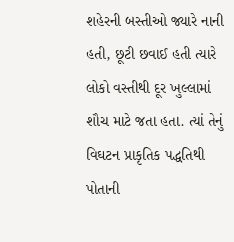શહેરની બસ્તીઓ જ્યારે નાની હતી, છૂટી છવાઈ હતી ત્યારે લોકો વસ્તીથી દૂર ખુલ્લામાં શૌચ માટે જતા હતા. ત્યાં તેનું વિઘટન પ્રાકૃતિક પદ્ધતિથી પોતાની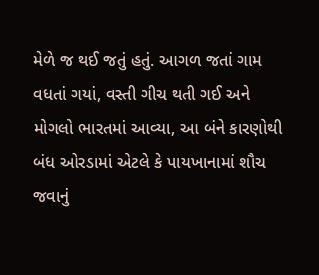મેળે જ થઈ જતું હતું. આગળ જતાં ગામ વધતાં ગયાં, વસ્તી ગીચ થતી ગઈ અને મોગલો ભારતમાં આવ્યા, આ બંને કારણોથી બંધ ઓરડામાં એટલે કે પાયખાનામાં શૌચ જવાનું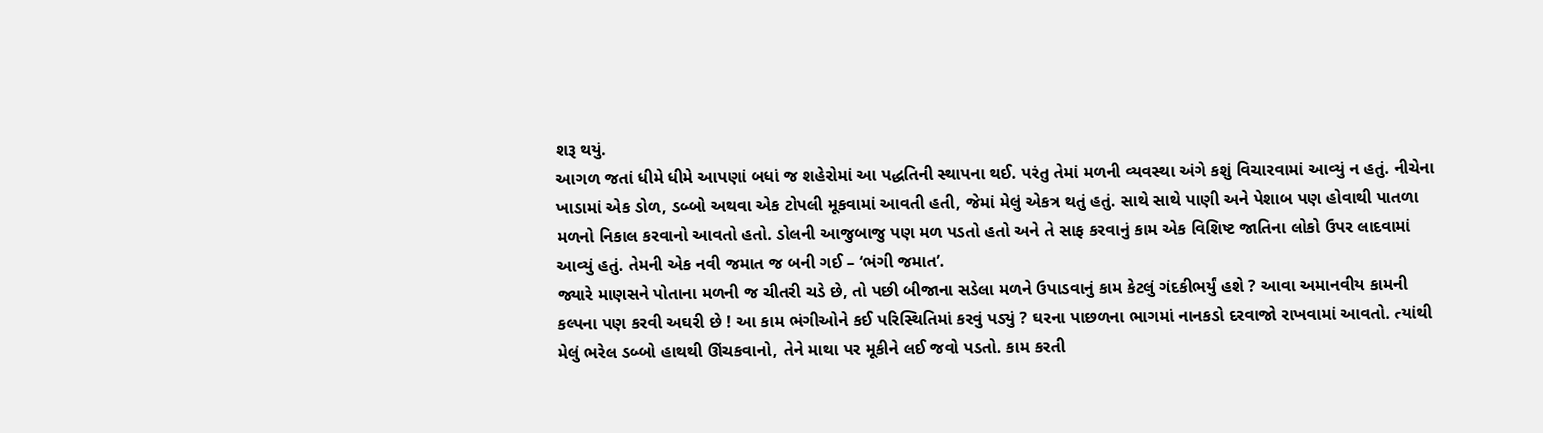શરૂ થયું.
આગળ જતાં ધીમે ધીમે આપણાં બધાં જ શહેરોમાં આ પદ્ધતિની સ્થાપના થઈ. પરંતુ તેમાં મળની વ્યવસ્થા અંગે કશું વિચારવામાં આવ્યું ન હતું. નીચેના ખાડામાં એક ડોળ, ડબ્બો અથવા એક ટોપલી મૂકવામાં આવતી હતી, જેમાં મેલું એકત્ર થતું હતું. સાથે સાથે પાણી અને પેશાબ પણ હોવાથી પાતળા મળનો નિકાલ કરવાનો આવતો હતો. ડોલની આજુબાજુ પણ મળ પડતો હતો અને તે સાફ કરવાનું કામ એક વિશિષ્ટ જાતિના લોકો ઉપર લાદવામાં આવ્યું હતું. તેમની એક નવી જમાત જ બની ગઈ – ‘ભંગી જમાત’.
જ્યારે માણસને પોતાના મળની જ ચીતરી ચડે છે, તો પછી બીજાના સડેલા મળને ઉપાડવાનું કામ કેટલું ગંદકીભર્યું હશે ? આવા અમાનવીય કામની કલ્પના પણ કરવી અઘરી છે ! આ કામ ભંગીઓને કઈ પરિસ્થિતિમાં કરવું પડ્યું ? ઘરના પાછળના ભાગમાં નાનકડો દરવાજો રાખવામાં આવતો. ત્યાંથી મેલું ભરેલ ડબ્બો હાથથી ઊંચકવાનો, તેને માથા પર મૂકીને લઈ જવો પડતો. કામ કરતી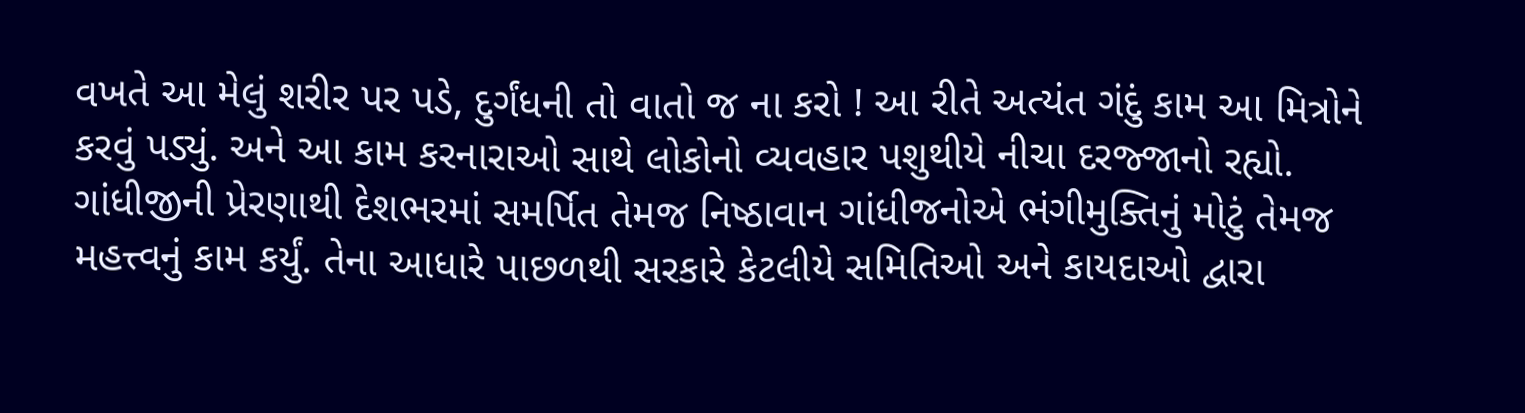વખતે આ મેલું શરીર પર પડે, દુર્ગંધની તો વાતો જ ના કરો ! આ રીતે અત્યંત ગંદું કામ આ મિત્રોને કરવું પડ્યું. અને આ કામ કરનારાઓ સાથે લોકોનો વ્યવહાર પશુથીયે નીચા દરજ્જાનો રહ્યો.
ગાંધીજીની પ્રેરણાથી દેશભરમાં સમર્પિત તેમજ નિષ્ઠાવાન ગાંધીજનોએ ભંગીમુક્તિનું મોટું તેમજ મહત્ત્વનું કામ કર્યું. તેના આધારે પાછળથી સરકારે કેટલીયે સમિતિઓ અને કાયદાઓ દ્વારા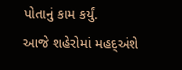પોતાનું કામ કર્યું.
આજે શહેરોમાં મહદ્અંશે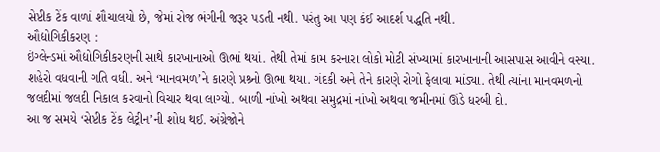સેપ્ટીક ટેંક વાળાં શૌચાલયો છે, જેમાં રોજ ભંગીની જરૂર પડતી નથી. પરંતુ આ પણ કંઈ આદર્શ પદ્ધતિ નથી.
ઔદ્યોગિકીકરણ :
ઇંગ્લેન્ડમાં ઔદ્યોગિકીકરણની સાથે કારખાનાઓ ઊભાં થયાં. તેથી તેમાં કામ કરનારા લોકો મોટી સંખ્યામાં કારખાનાની આસપાસ આવીને વસ્યા. શહેરો વધવાની ગતિ વધી. અને ‘માનવમળ’ને કારણે પ્રશ્ર્નો ઊભા થયા. ગંદકી અને તેને કારણે રોગો ફેલાવા માંડ્યા. તેથી ત્યાંના માનવમળનો જલદીમાં જલદી નિકાલ કરવાનો વિચાર થવા લાગ્યો. બાળી નાંખો અથવા સમુદ્રમાં નાંખો અથવા જમીનમાં ઊંડે ધરબી દો.
આ જ સમયે ‘સેપ્ટીક ટેંક લેટ્રીન’ની શોધ થઈ. અંગ્રેજોને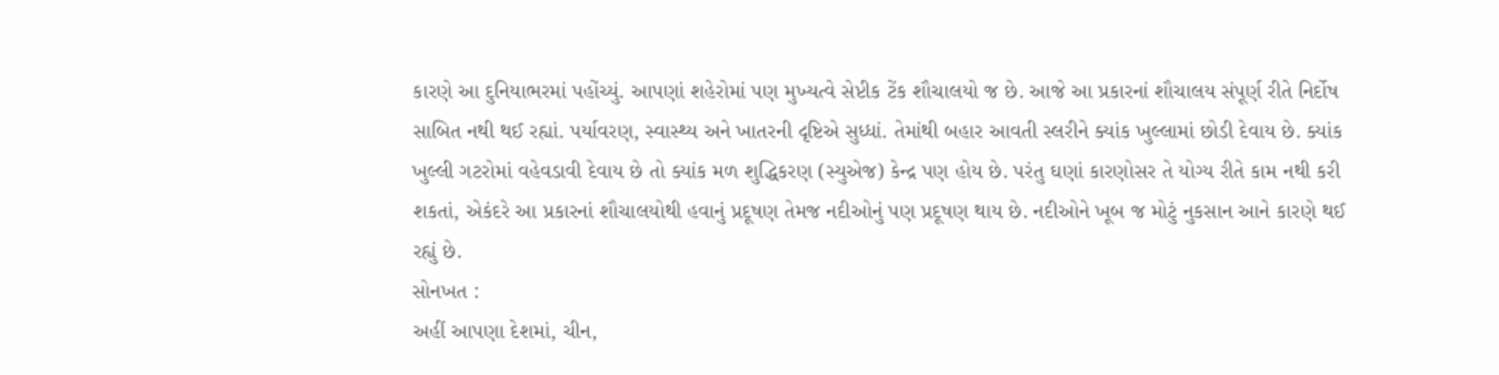કારણે આ દુનિયાભરમાં પહોંચ્યું. આપણાં શહેરોમાં પણ મુખ્યત્વે સેપ્ટીક ટેંક શૌચાલયો જ છે. આજે આ પ્રકારનાં શૌચાલય સંપૂર્ણ રીતે નિર્દોષ સાબિત નથી થઈ રહ્યાં. પર્યાવરણ, સ્વાસ્થ્ય અને ખાતરની દૃષ્ટિએ સુધ્ધાં. તેમાંથી બહાર આવતી સ્લરીને ક્યાંક ખુલ્લામાં છોડી દેવાય છે. ક્યાંક ખુલ્લી ગટરોમાં વહેવડાવી દેવાય છે તો ક્યાંક મળ શુદ્ધિકરણ (સ્યુએજ) કેન્દ્ર પણ હોય છે. પરંતુ ઘણાં કારણોસર તે યોગ્ય રીતે કામ નથી કરી શકતાં, એકંદરે આ પ્રકારનાં શૌચાલયોથી હવાનું પ્રદૂષણ તેમજ નદીઓનું પણ પ્રદૂષણ થાય છે. નદીઓને ખૂબ જ મોટું નુકસાન આને કારણે થઈ રહ્યું છે.
સોનખત :
અહીં આપણા દેશમાં, ચીન,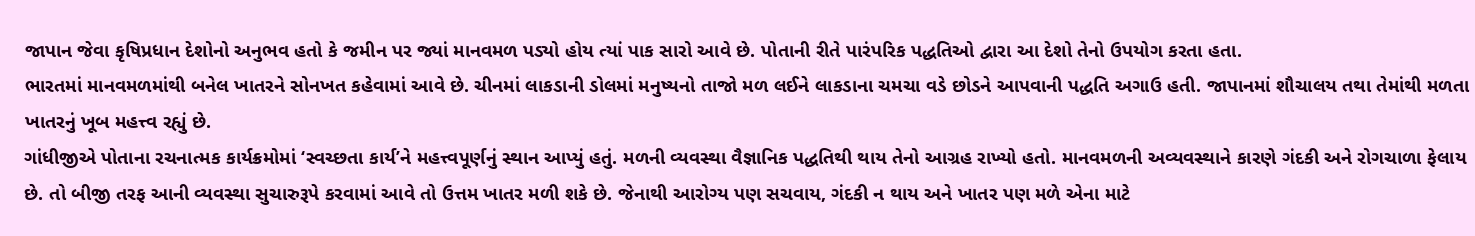જાપાન જેવા કૃષિપ્રધાન દેશોનો અનુભવ હતો કે જમીન પર જ્યાં માનવમળ પડ્યો હોય ત્યાં પાક સારો આવે છે. પોતાની રીતે પારંપરિક પદ્ધતિઓ દ્વારા આ દેશો તેનો ઉપયોગ કરતા હતા.
ભારતમાં માનવમળમાંથી બનેલ ખાતરને સોનખત કહેવામાં આવે છે. ચીનમાં લાકડાની ડોલમાં મનુષ્યનો તાજો મળ લઈને લાકડાના ચમચા વડે છોડને આપવાની પદ્ધતિ અગાઉ હતી. જાપાનમાં શૌચાલય તથા તેમાંથી મળતા ખાતરનું ખૂબ મહત્ત્વ રહ્યું છે.
ગાંધીજીએ પોતાના રચનાત્મક કાર્યક્રમોમાં ‘સ્વચ્છતા કાર્ય’ને મહત્ત્વપૂર્ણનું સ્થાન આપ્યું હતું. મળની વ્યવસ્થા વૈજ્ઞાનિક પદ્ધતિથી થાય તેનો આગ્રહ રાખ્યો હતો. માનવમળની અવ્યવસ્થાને કારણે ગંદકી અને રોગચાળા ફેલાય છે. તો બીજી તરફ આની વ્યવસ્થા સુચારુરૂપે કરવામાં આવે તો ઉત્તમ ખાતર મળી શકે છે. જેનાથી આરોગ્ય પણ સચવાય, ગંદકી ન થાય અને ખાતર પણ મળે એના માટે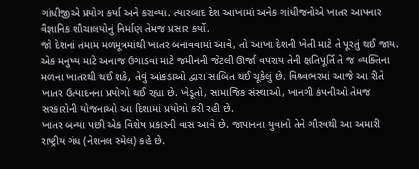ગાંધીજીએ પ્રયોગ કર્યા અને કરાવ્યા. ત્યારબાદ દેશ આખામાં અનેક ગાંધીજનોએ ખાતર આપનાર વૈજ્ઞાનિક શૌચાલયોનું નિર્માણ તેમજ પ્રસાર કર્યો.
જો દેશનાં તમામ મળમૂત્રમાંથી ખાતર બનાવવામાં આવે, તો આખા દેશની ખેતી માટે તે પૂરતું થઈ જાય. એક મનુષ્ય માટે અનાજ ઉગાડવા માટે જમીનની જેટલી ઊર્જા વપરાય તેની ક્ષતિપૂર્તિ તે જ વ્યક્તિના મળના ખાતરથી થઈ શકે, તેવું આંકડાઓ દ્વારા સાબિત થઈ ચૂકેલું છે. વિશ્ર્વભરમાં આજે આ રીતે ખાતર ઉત્પાદનના પ્રયોગો થઈ રહ્યા છે. ખેડૂતો, સામાજિક સંસ્થાઓ, ખાનગી કંપનીઓ તેમજ સરકારોની યોજનાઓ આ દિશામાં પ્રયોગો કરી રહી છે.
ખાતર બન્યા પછી એક વિશેષ પ્રકારની વાસ આવે છે. જાપાનના યુવાનો તેને ગૌરવથી આ અમારી રાષ્ટ્રીય ગંધ (નેશનલ સ્મેલ) કહે છે.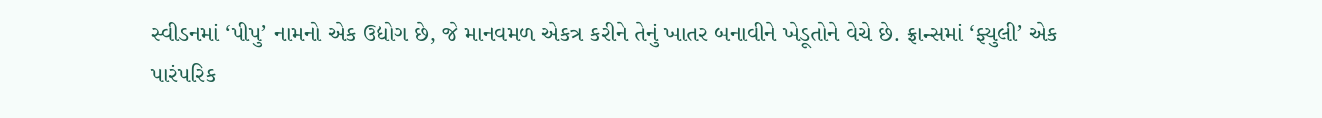સ્વીડનમાં ‘પીપુ’ નામનો એક ઉદ્યોગ છે, જે માનવમળ એકત્ર કરીને તેનું ખાતર બનાવીને ખેડૂતોને વેચે છે. ફ્રાન્સમાં ‘ફ્યુલી’ એક પારંપરિક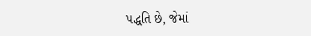પદ્ધતિ છે, જેમાં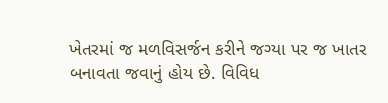ખેતરમાં જ મળવિસર્જન કરીને જગ્યા પર જ ખાતર બનાવતા જવાનું હોય છે. વિવિધ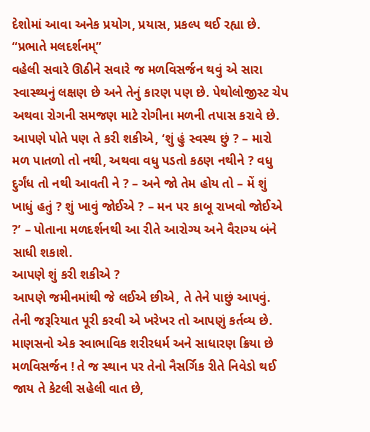દેશોમાં આવા અનેક પ્રયોગ, પ્રયાસ, પ્રકલ્પ થઈ રહ્યા છે.
“પ્રભાતે મલદર્શનમ્”
વહેલી સવારે ઊઠીને સવારે જ મળવિસર્જન થવું એ સારા સ્વાસ્થ્યનું લક્ષણ છે અને તેનું કારણ પણ છે. પેથોલોજીસ્ટ ચેપ અથવા રોગની સમજણ માટે રોગીના મળની તપાસ કરાવે છે. આપણે પોતે પણ તે કરી શકીએ, ‘શું હું સ્વસ્થ છું ? – મારો મળ પાતળો તો નથી, અથવા વધુ પડતો કઠણ નથીને ? વધુ દુર્ગંધ તો નથી આવતી ને ? – અને જો તેમ હોય તો – મેં શું ખાધું હતું ? શું ખાવું જોઈએ ? – મન પર કાબૂ રાખવો જોઈએ ?’ – પોતાના મળદર્શનથી આ રીતે આરોગ્ય અને વૈરાગ્ય બંને સાધી શકાશે.
આપણે શું કરી શકીએ ?
આપણે જમીનમાંથી જે લઈએ છીએ, તે તેને પાછું આપવું. તેની જરૂરિયાત પૂરી કરવી એ ખરેખર તો આપણું કર્તવ્ય છે. માણસનો એક સ્વાભાવિક શરીરધર્મ અને સાધારણ ક્રિયા છે મળવિસર્જન ! તે જ સ્થાન પર તેનો નૈસર્ગિક રીતે નિવેડો થઈ જાય તે કેટલી સહેલી વાત છે,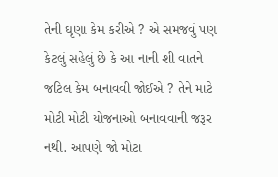તેની ઘૃણા કેમ કરીએ ? એ સમજવું પણ કેટલું સહેલું છે કે આ નાની શી વાતને જટિલ કેમ બનાવવી જોઈએ ? તેને માટે મોટી મોટી યોજનાઓ બનાવવાની જરૂર નથી. આપણે જો મોટા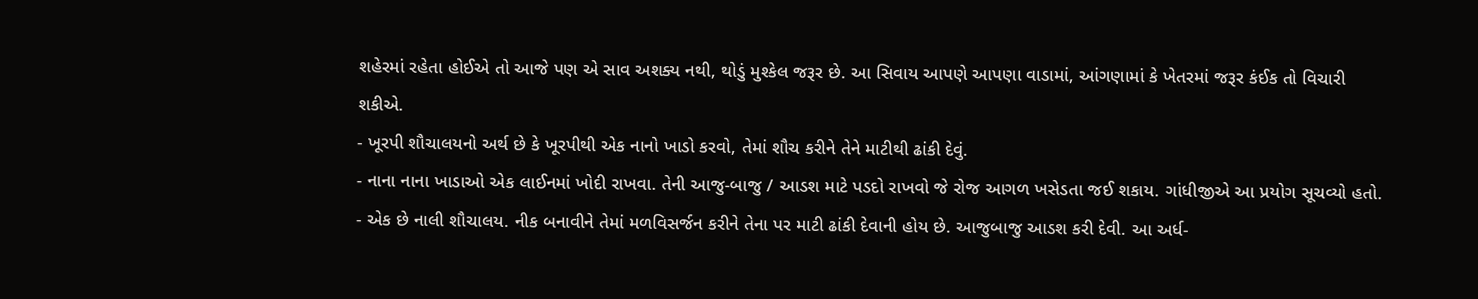શહેરમાં રહેતા હોઈએ તો આજે પણ એ સાવ અશક્ય નથી, થોડું મુશ્કેલ જરૂર છે. આ સિવાય આપણે આપણા વાડામાં, આંગણામાં કે ખેતરમાં જરૂર કંઈક તો વિચારી શકીએ.
- ખૂરપી શૌચાલયનો અર્થ છે કે ખૂરપીથી એક નાનો ખાડો કરવો, તેમાં શૌચ કરીને તેને માટીથી ઢાંકી દેવું.
- નાના નાના ખાડાઓ એક લાઈનમાં ખોદી રાખવા. તેની આજુ-બાજુ / આડશ માટે પડદો રાખવો જે રોજ આગળ ખસેડતા જઈ શકાય. ગાંધીજીએ આ પ્રયોગ સૂચવ્યો હતો.
- એક છે નાલી શૌચાલય. નીક બનાવીને તેમાં મળવિસર્જન કરીને તેના પર માટી ઢાંકી દેવાની હોય છે. આજુબાજુ આડશ કરી દેવી. આ અર્ધ-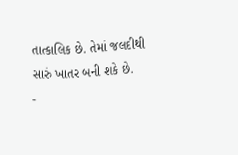તાત્કાલિક છે. તેમાં જલદીથી સારું ખાતર બની શકે છે.
-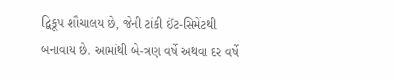દ્વિકૂપ શૌચાલય છે, જેની ટાંકી ઈંટ-સિમેંટથી બનાવાય છે. આમાંથી બે-ત્રણ વર્ષે અથવા દર વર્ષે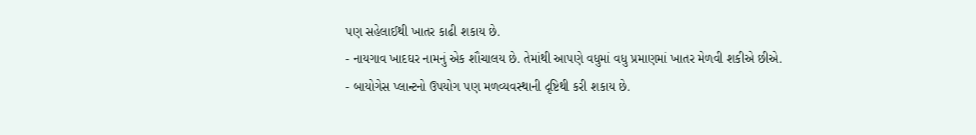પણ સહેલાઈથી ખાતર કાઢી શકાય છે.
- નાયગાવ ખાદઘર નામનું એક શૌચાલય છે. તેમાંથી આપણે વધુમાં વધુ પ્રમાણમાં ખાતર મેળવી શકીએ છીએ.
- બાયોગેસ પ્લાન્ટનો ઉપયોગ પણ મળવ્યવસ્થાની દૃષ્ટિથી કરી શકાય છે.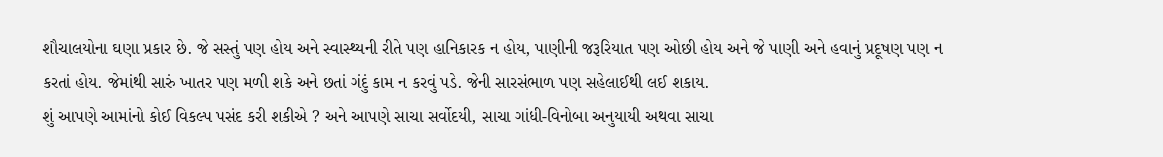શૌચાલયોના ઘણા પ્રકાર છે. જે સસ્તું પણ હોય અને સ્વાસ્થ્યની રીતે પણ હાનિકારક ન હોય, પાણીની જરૂરિયાત પણ ઓછી હોય અને જે પાણી અને હવાનું પ્રદૂષણ પણ ન કરતાં હોય. જેમાંથી સારું ખાતર પણ મળી શકે અને છતાં ગંદું કામ ન કરવું પડે. જેની સારસંભાળ પણ સહેલાઈથી લઈ શકાય.
શું આપણે આમાંનો કોઈ વિકલ્પ પસંદ કરી શકીએ ? અને આપણે સાચા સર્વોદયી, સાચા ગાંધી-વિનોબા અનુયાયી અથવા સાચા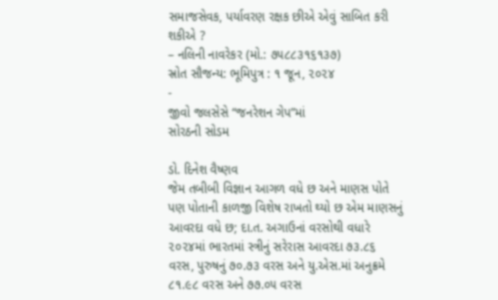સમાજસેવક, પર્યાવરણ રક્ષક છીએ એવું સાબિત કરી શકીએ ?
– નલિની નાવરેકર (મો.: ૭૫૮૮૩૧૬૧૩૭)
સ્રોત સૌજન્ય: ભૂમિપુત્ર : ૧ જૂન, ૨૦૨૪
-
જીવો જલસેસે “જનરેશન ગેપ”માં
સોરઠની સોડમ

ડો. દિનેશ વૈષ્ણવ
જેમ તબીબી વિજ્ઞાન આગળ વધે છ અને માણસ પોતે પણ પોતાની કાળજી વિશેષ રાખતો થ્યો છ એમ માણસનું આવરદા વધે છ; દા.ત. અગાઉનાં વરસોથી વધારે ૨૦૨૪માં ભારતમાં સ્ત્રીનું સરેરાસ આવરદા ૭૩.૮૬ વરસ, પુરુષનું ૭૦.૭૩ વરસ અને યુ.એસ.માં અનુક્રમે ૮૧.૯૮ વરસ અને ૭૭.૦૫ વરસ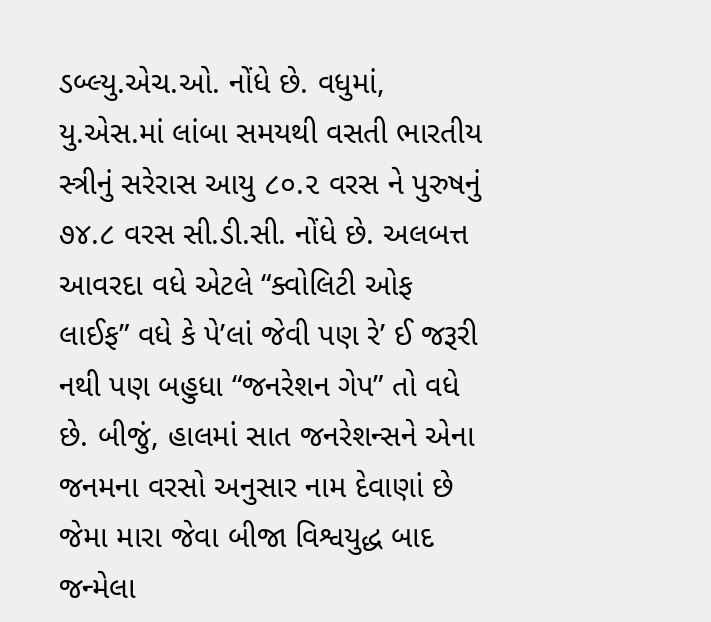ડબ્લ્યુ.એચ.ઓ. નોંધે છે. વધુમાં, યુ.એસ.માં લાંબા સમયથી વસતી ભારતીય સ્ત્રીનું સરેરાસ આયુ ૮૦.૨ વરસ ને પુરુષનું ૭૪.૮ વરસ સી.ડી.સી. નોંધે છે. અલબત્ત આવરદા વધે એટલે “ક્વોલિટી ઓફ લાઈફ” વધે કે પે’લાં જેવી પણ રે’ ઈ જરૂરી નથી પણ બહુધા “જનરેશન ગેપ” તો વધે છે. બીજું, હાલમાં સાત જનરેશન્સને એના જનમના વરસો અનુસાર નામ દેવાણાં છે જેમા મારા જેવા બીજા વિશ્વયુદ્ધ બાદ જન્મેલા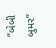“બેબી બુમર”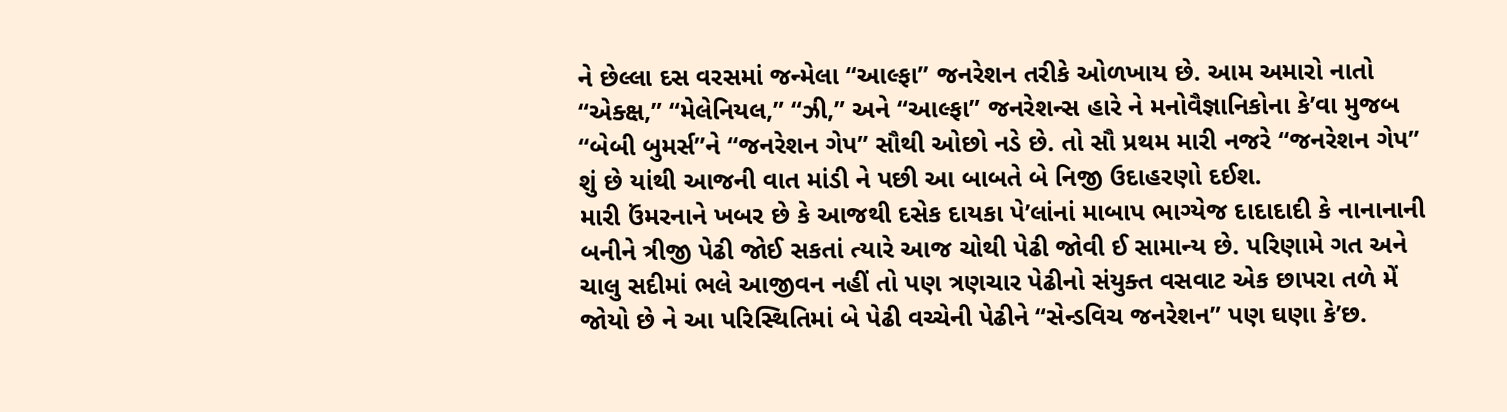ને છેલ્લા દસ વરસમાં જન્મેલા “આલ્ફા” જનરેશન તરીકે ઓળખાય છે. આમ અમારો નાતો “એક્ક્ષ,” “મેલેનિયલ,” “ઝી,” અને “આલ્ફા” જનરેશન્સ હારે ને મનોવૈજ્ઞાનિકોના કે’વા મુજબ “બેબી બુમર્સ”ને “જનરેશન ગેપ” સૌથી ઓછો નડે છે. તો સૌ પ્રથમ મારી નજરે “જનરેશન ગેપ” શું છે યાંથી આજની વાત માંડી ને પછી આ બાબતે બે નિજી ઉદાહરણો દઈશ.
મારી ઉંમરનાને ખબર છે કે આજથી દસેક દાયકા પે’લાંનાં માબાપ ભાગ્યેજ દાદાદાદી કે નાનાનાની બનીને ત્રીજી પેઢી જોઈ સકતાં ત્યારે આજ ચોથી પેઢી જોવી ઈ સામાન્ય છે. પરિણામે ગત અને ચાલુ સદીમાં ભલે આજીવન નહીં તો પણ ત્રણચાર પેઢીનો સંયુક્ત વસવાટ એક છાપરા તળે મેં જોયો છે ને આ પરિસ્થિતિમાં બે પેઢી વચ્ચેની પેઢીને “સેન્ડવિચ જનરેશન” પણ ઘણા કે’છ.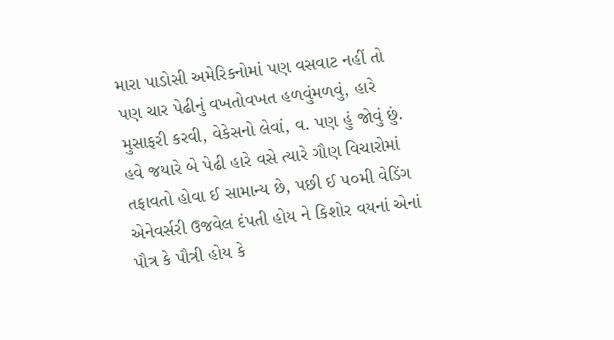મારા પાડોસી અમેરિકનોમાં પણ વસવાટ નહીં તો પણ ચાર પેઢીનું વખતોવખત હળવુંમળવું, હારે મુસાફરી કરવી, વેકેસનો લેવાં, વ. પણ હું જોવું છું. હવે જયારે બે પેઢી હારે વસે ત્યારે ગૌણ વિચારોમાં તફાવતો હોવા ઈ સામાન્ય છે, પછી ઈ ૫૦મી વેડિંગ એનેવર્સરી ઉજવેલ દંપતી હોય ને કિશોર વયનાં એનાં પૌત્ર કે પૌત્રી હોય કે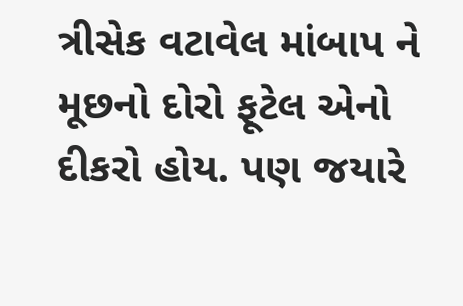ત્રીસેક વટાવેલ માંબાપ ને મૂછનો દોરો ફૂટેલ એનો દીકરો હોય. પણ જયારે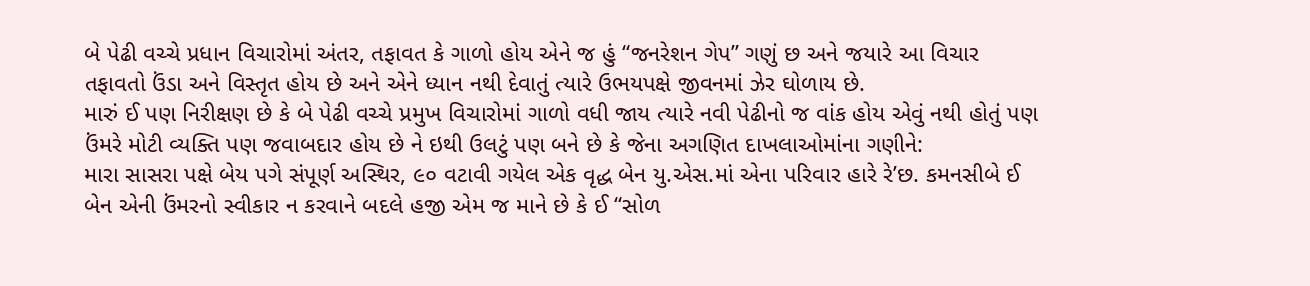બે પેઢી વચ્ચે પ્રધાન વિચારોમાં અંતર, તફાવત કે ગાળો હોય એને જ હું “જનરેશન ગેપ” ગણું છ અને જયારે આ વિચાર તફાવતો ઉંડા અને વિસ્તૃત હોય છે અને એને ધ્યાન નથી દેવાતું ત્યારે ઉભયપક્ષે જીવનમાં ઝેર ઘોળાય છે.
મારું ઈ પણ નિરીક્ષણ છે કે બે પેઢી વચ્ચે પ્રમુખ વિચારોમાં ગાળો વધી જાય ત્યારે નવી પેઢીનો જ વાંક હોય એવું નથી હોતું પણ ઉંમરે મોટી વ્યક્તિ પણ જવાબદાર હોય છે ને ઇથી ઉલટું પણ બને છે કે જેના અગણિત દાખલાઓમાંના ગણીને:
મારા સાસરા પક્ષે બેય પગે સંપૂર્ણ અસ્થિર, ૯૦ વટાવી ગયેલ એક વૃદ્ધ બેન યુ.એસ.માં એના પરિવાર હારે રે’છ. કમનસીબે ઈ બેન એની ઉંમરનો સ્વીકાર ન કરવાને બદલે હજી એમ જ માને છે કે ઈ “સોળ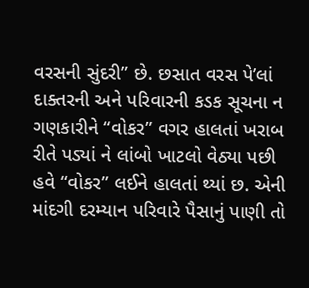વરસની સુંદરી” છે. છસાત વરસ પે’લાં દાક્તરની અને પરિવારની કડક સૂચના ન ગણકારીને “વોકર” વગર હાલતાં ખરાબ રીતે પડ્યાં ને લાંબો ખાટલો વેઠ્યા પછી હવે “વોકર” લઈને હાલતાં થ્યાં છ. એની માંદગી દરમ્યાન પરિવારે પૈસાનું પાણી તો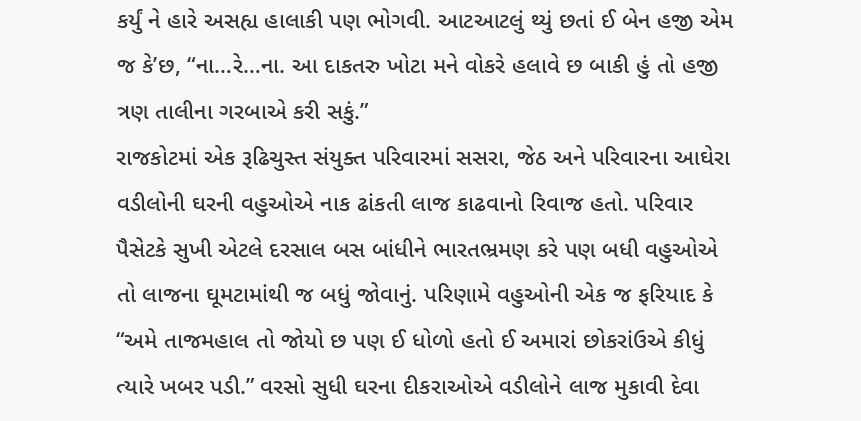કર્યું ને હારે અસહ્ય હાલાકી પણ ભોગવી. આટઆટલું થ્યું છતાં ઈ બેન હજી એમ જ કે’છ, “ના…રે…ના. આ દાકતરુ ખોટા મને વોકરે હલાવે છ બાકી હું તો હજી ત્રણ તાલીના ગરબાએ કરી સકું.”
રાજકોટમાં એક રૂઢિચુસ્ત સંયુક્ત પરિવારમાં સસરા, જેઠ અને પરિવારના આઘેરા વડીલોની ઘરની વહુઓએ નાક ઢાંકતી લાજ કાઢવાનો રિવાજ હતો. પરિવાર પૈસેટકે સુખી એટલે દરસાલ બસ બાંધીને ભારતભ્રમણ કરે પણ બધી વહુઓએ તો લાજના ઘૂમટામાંથી જ બધું જોવાનું. પરિણામે વહુઓની એક જ ફરિયાદ કે “અમે તાજમહાલ તો જોયો છ પણ ઈ ધોળો હતો ઈ અમારાં છોકરાંઉએ કીધું ત્યારે ખબર પડી.” વરસો સુધી ઘરના દીકરાઓએ વડીલોને લાજ મુકાવી દેવા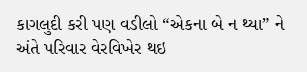કાગલુદી કરી પણ વડીલો “એકના બે ન થ્યા” ને અંતે પરિવાર વેરવિખેર થઇ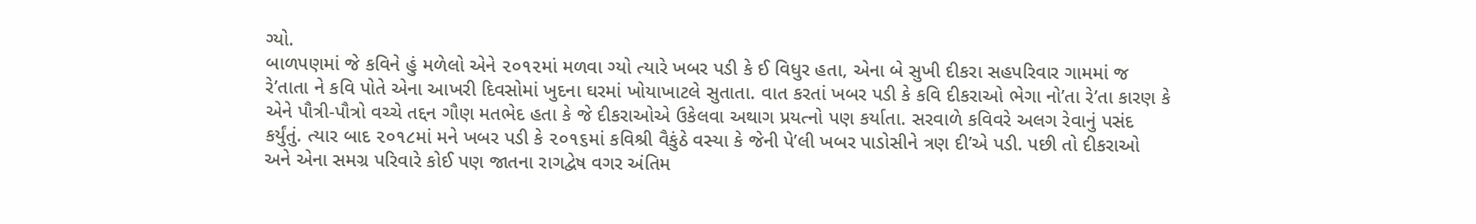ગ્યો.
બાળપણમાં જે કવિને હું મળેલો એને ૨૦૧૨માં મળવા ગ્યો ત્યારે ખબર પડી કે ઈ વિધુર હતા, એના બે સુખી દીકરા સહપરિવાર ગામમાં જ રે’તાતા ને કવિ પોતે એના આખરી દિવસોમાં ખુદના ઘરમાં ખોયાખાટલે સુતાતા. વાત કરતાં ખબર પડી કે કવિ દીકરાઓ ભેગા નો’તા રે’તા કારણ કે એને પૌત્રી-પૌત્રો વચ્ચે તદ્દન ગૌણ મતભેદ હતા કે જે દીકરાઓએ ઉકેલવા અથાગ પ્રયત્નો પણ કર્યાતા. સરવાળે કવિવરે અલગ રેવાનું પસંદ કર્યુંતું. ત્યાર બાદ ૨૦૧૮માં મને ખબર પડી કે ૨૦૧૬માં કવિશ્રી વૈકુંઠે વસ્યા કે જેની પે’લી ખબર પાડોસીને ત્રણ દી’એ પડી. પછી તો દીકરાઓ અને એના સમગ્ર પરિવારે કોઈ પણ જાતના રાગદ્વેષ વગર અંતિમ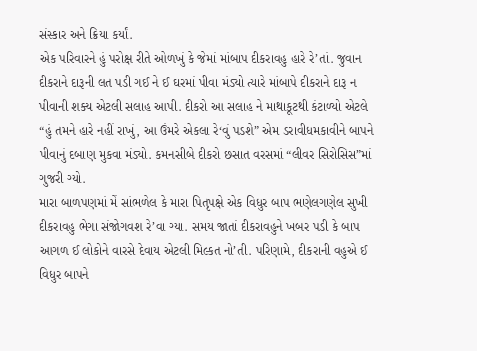સંસ્કાર અને ક્રિયા કર્યાં.
એક પરિવારને હું પરોક્ષ રીતે ઓળખું કે જેમાં માંબાપ દીકરાવહુ હારે રે’તાં. જુવાન દીકરાને દારૂની લત પડી ગઈ ને ઈ ઘરમાં પીવા મંડ્યો ત્યારે માંબાપે દીકરાને દારૂ ન પીવાની શક્ય એટલી સલાહ આપી. દીકરો આ સલાહ ને માથાકૂટથી કંટાળ્યો એટલે “હું તમને હારે નહીં રાખું, આ ઉંમરે એકલા રે‘વું પડશે” એમ ડરાવીધમકાવીને બાપને પીવાનું દબાણ મુકવા મંડ્યો. કમનસીબે દીકરો છસાત વરસમાં “લીવર સિરોસિસ”માં ગુજરી ગ્યો.
મારા બાળપણમાં મેં સાંભળેલ કે મારા પિતૃપક્ષે એક વિધુર બાપ ભણેલગણેલ સુખી દીકરાવહુ ભેગા સંજોગવશ રે’વા ગ્યા. સમય જાતાં દીકરાવહુને ખબર પડી કે બાપ આગળ ઈ લોકોને વારસે દેવાય એટલી મિલ્કત નો’તી. પરિણામે, દીકરાની વહુએ ઈ વિધુર બાપને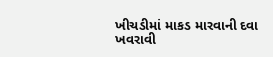ખીચડીમાં માકડ મારવાની દવા ખવરાવી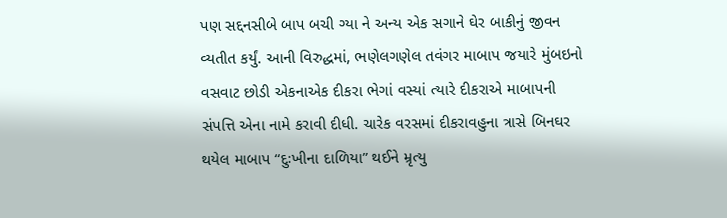પણ સદ્દનસીબે બાપ બચી ગ્યા ને અન્ય એક સગાને ઘેર બાકીનું જીવન વ્યતીત કર્યું. આની વિરુદ્ધમાં, ભણેલગણેલ તવંગર માબાપ જયારે મુંબઇનો વસવાટ છોડી એકનાએક દીકરા ભેગાં વસ્યાં ત્યારે દીકરાએ માબાપની સંપત્તિ એના નામે કરાવી દીધી. ચારેક વરસમાં દીકરાવહુના ત્રાસે બિનઘર થયેલ માબાપ “દુઃખીના દાળિયા” થઈને મ્રૃત્યુ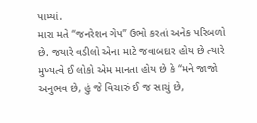પામ્યાં.
મારા મતે “જનરેશન ગેપ” ઉભો કરતાં અનેક પરિબળો છે. જયારે વડીલો એના માટે જવાબદાર હોય છે ત્યારે મુખ્યત્વે ઈ લોકો એમ માનતા હોય છે કે “મને જાજો અનુભવ છે, હું જે વિચારું ઈ જ સાચું છે,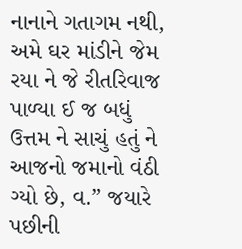નાનાને ગતાગમ નથી, અમે ઘર માંડીને જેમ રયા ને જે રીતરિવાજ પાળ્યા ઈ જ બધું ઉત્તમ ને સાચું હતું ને આજનો જમાનો વંઠી ગ્યો છે, વ.” જયારે પછીની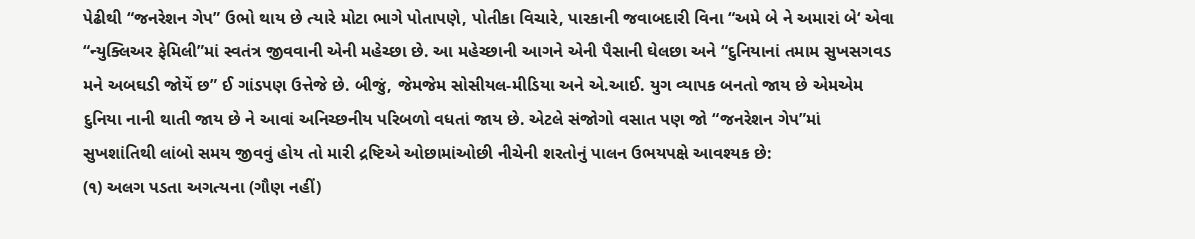પેઢીથી “જનરેશન ગેપ” ઉભો થાય છે ત્યારે મોટા ભાગે પોતાપણે, પોતીકા વિચારે, પારકાની જવાબદારી વિના “અમે બે ને અમારાં બે‘ એવા “ન્યુક્લિઅર ફેમિલી”માં સ્વતંત્ર જીવવાની એની મહેચ્છા છે. આ મહેચ્છાની આગને એની પૈસાની ઘેલછા અને “દુનિયાનાં તમામ સુખસગવડ મને અબઘડી જોયેં છ” ઈ ગાંડપણ ઉત્તેજે છે. બીજું, જેમજેમ સોસીયલ-મીડિયા અને એ.આઈ. યુગ વ્યાપક બનતો જાય છે એમએમ દુનિયા નાની થાતી જાય છે ને આવાં અનિચ્છનીય પરિબળો વધતાં જાય છે. એટલે સંજોગો વસાત પણ જો “જનરેશન ગેપ”માં સુખશાંતિથી લાંબો સમય જીવવું હોય તો મારી દ્રષ્ટિએ ઓછામાંઓછી નીચેની શરતોનું પાલન ઉભયપક્ષે આવશ્યક છે:
(૧) અલગ પડતા અગત્યના (ગૌણ નહીં)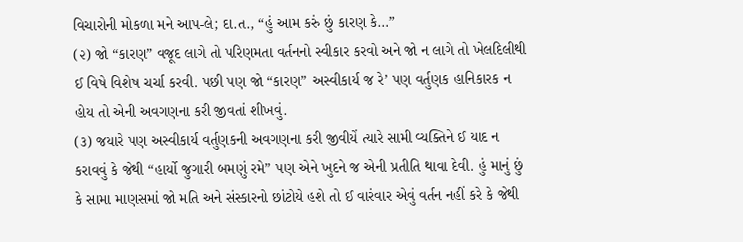વિચારોની મોકળા મને આપ-લે; દા.ત., “હું આમ કરું છું કારણ કે…”
(૨) જો “કારણ” વજૂદ લાગે તો પરિણમતા વર્તનનો સ્વીકાર કરવો અને જો ન લાગે તો ખેલદિલીથી ઈ વિષે વિશેષ ચર્ચા કરવી. પછી પણ જો “કારણ” અસ્વીકાર્ય જ રે’ પણ વર્તુણક હાનિકારક ન હોય તો એની અવગણના કરી જીવતાં શીખવું.
(૩) જયારે પણ અસ્વીકાર્ય વર્તુણકની અવગણના કરી જીવીયેં ત્યારે સામી વ્યક્તિને ઈ યાદ ન કરાવવું કે જેથી “હાર્યો જુગારી બમણું રમે” પણ એને ખુદને જ એની પ્રતીતિ થાવા દેવી. હું માનું છું કે સામા માણસમાં જો મતિ અને સંસ્કારનો છાંટોયે હશે તો ઈ વારંવાર એવું વર્તન નહીં કરે કે જેથી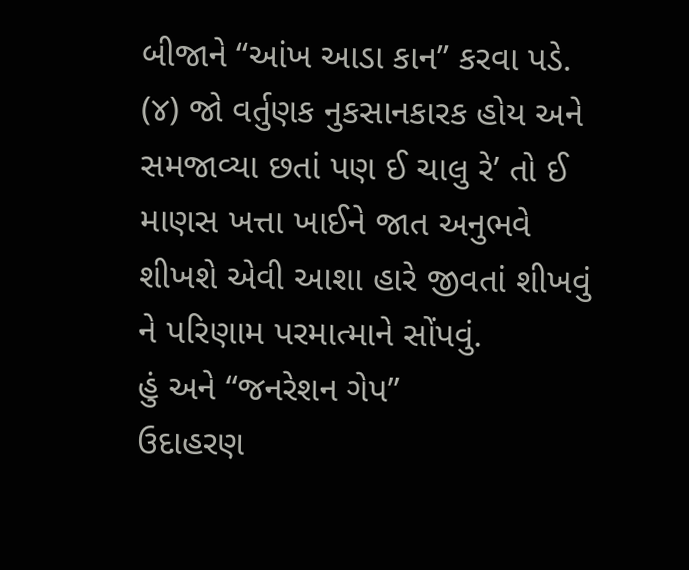બીજાને “આંખ આડા કાન” કરવા પડે.
(૪) જો વર્તુણક નુકસાનકારક હોય અને સમજાવ્યા છતાં પણ ઈ ચાલુ રે’ તો ઈ માણસ ખત્તા ખાઈને જાત અનુભવે શીખશે એવી આશા હારે જીવતાં શીખવું ને પરિણામ પરમાત્માને સોંપવું.
હું અને “જનરેશન ગેપ”
ઉદાહરણ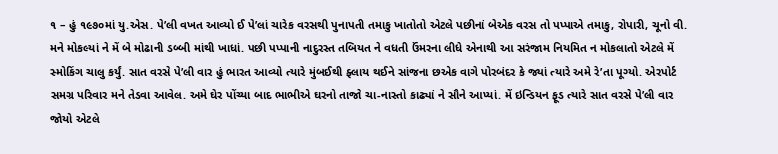૧ – હું ૧૯૭૦માં યુ.એસ. પે’લી વખત આવ્યો ઈ પે’લાં ચારેક વરસથી પુનાપતી તમાકુ ખાતોતો એટલે પછીનાં બેએક વરસ તો પપ્પાએ તમાકુ, રોપારી, ચૂનો વી. મને મોકલ્યાં ને મેં બે મોઢાની ડબ્બી માંથી ખાધાં. પછી પપ્પાની નાદુરસ્ત તબિયત ને વધતી ઉંમરના લીધે એનાથી આ સરંજામ નિયમિત ન મોકલાતો એટલે મેં સ્મોકિંગ ચાલુ કર્યું. સાત વરસે પે’લી વાર હું ભારત આવ્યો ત્યારે મુંબઈથી ફ્લાય થઈને સાંજના છએક વાગે પોરબંદર કે જ્યાં ત્યારે અમે રે’તા પૂગ્યો. એરપોર્ટ સમગ્ર પરિવાર મને તેડવા આવેલ. અમે ઘેર પોંચ્યા બાદ ભાભીએ ઘરનો તાજો ચા-નાસ્તો કાઢ્યાં ને સૌને આપ્યાં. મેં ઇન્ડિયન ફૂડ ત્યારે સાત વરસે પે’લી વાર જોયો એટલે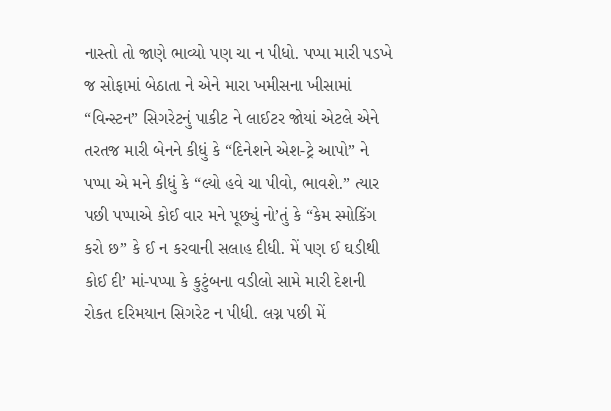નાસ્તો તો જાણે ભાવ્યો પણ ચા ન પીધો. પપ્પા મારી પડખે જ સોફામાં બેઠાતા ને એને મારા ખમીસના ખીસામાં “વિન્સ્ટન” સિગરેટનું પાકીટ ને લાઈટર જોયાં એટલે એને તરતજ મારી બેનને કીધું કે “દિનેશને એશ-ટ્રે આપો” ને પપ્પા એ મને કીધું કે “લ્યો હવે ચા પીવો, ભાવશે.” ત્યાર પછી પપ્પાએ કોઈ વાર મને પૂછ્યું નો’તું કે “કેમ સ્મોકિંગ કરો છ” કે ઈ ન કરવાની સલાહ દીધી. મેં પણ ઈ ઘડીથી કોઈ દી’ માં-પપ્પા કે કુટુંબના વડીલો સામે મારી દેશની રોકત દરિમયાન સિગરેટ ન પીધી. લગ્ન પછી મેં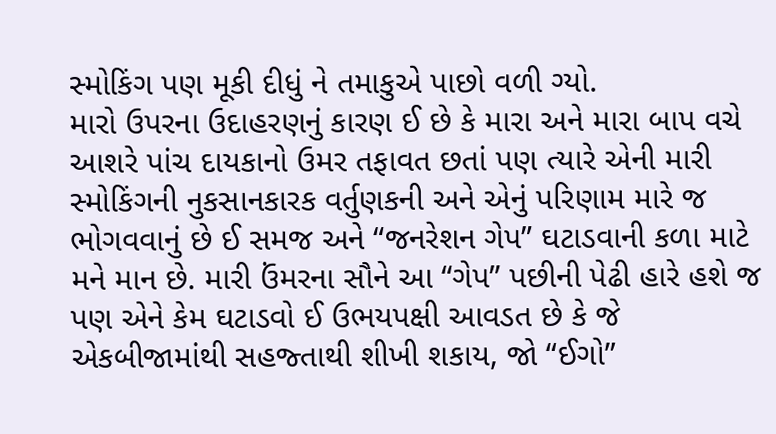સ્મોકિંગ પણ મૂકી દીધું ને તમાકુએ પાછો વળી ગ્યો.
મારો ઉપરના ઉદાહરણનું કારણ ઈ છે કે મારા અને મારા બાપ વચે આશરે પાંચ દાયકાનો ઉમર તફાવત છતાં પણ ત્યારે એની મારી સ્મોકિંગની નુકસાનકારક વર્તુણકની અને એનું પરિણામ મારે જ ભોગવવાનું છે ઈ સમજ અને “જનરેશન ગેપ” ઘટાડવાની કળા માટે મને માન છે. મારી ઉંમરના સૌને આ “ગેપ” પછીની પેઢી હારે હશે જ પણ એને કેમ ઘટાડવો ઈ ઉભયપક્ષી આવડત છે કે જે એકબીજામાંથી સહજ્તાથી શીખી શકાય, જો “ઈગો”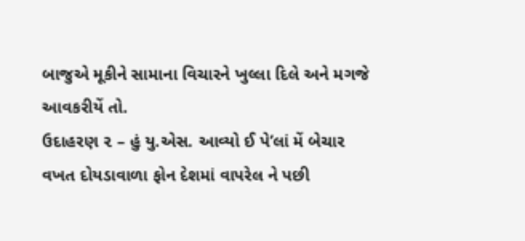બાજુએ મૂકીને સામાના વિચારને ખુલ્લા દિલે અને મગજે આવકરીયેં તો.
ઉદાહરણ ૨ – હું યુ.એસ. આવ્યો ઈ પે’લાં મેં બેચાર વખત દોયડાવાળા ફોન દેશમાં વાપરેલ ને પછી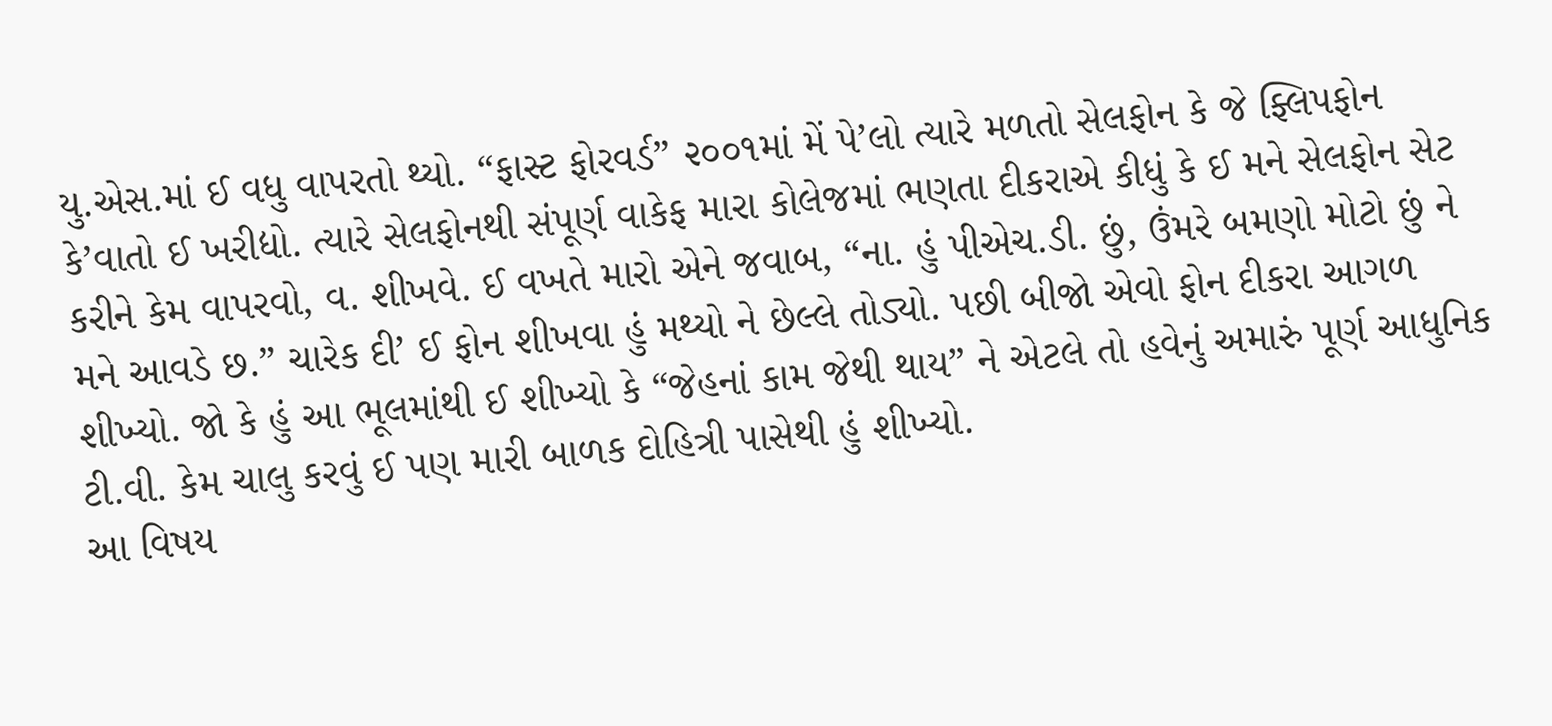યુ.એસ.માં ઈ વધુ વાપરતો થ્યો. “ફાસ્ટ ફોરવર્ડ” ૨૦૦૧માં મેં પે’લો ત્યારે મળતો સેલફોન કે જે ફ્લિપફોન કે’વાતો ઈ ખરીદ્યો. ત્યારે સેલફોનથી સંપૂર્ણ વાકેફ મારા કોલેજમાં ભણતા દીકરાએ કીધું કે ઈ મને સેલફોન સેટ કરીને કેમ વાપરવો, વ. શીખવે. ઈ વખતે મારો એને જવાબ, “ના. હું પીએચ.ડી. છું, ઉંમરે બમણો મોટો છું ને મને આવડે છ.” ચારેક દી’ ઈ ફોન શીખવા હું મથ્યો ને છેલ્લે તોડ્યો. પછી બીજો એવો ફોન દીકરા આગળ શીખ્યો. જો કે હું આ ભૂલમાંથી ઈ શીખ્યો કે “જેહનાં કામ જેથી થાય” ને એટલે તો હવેનું અમારું પૂર્ણ આધુનિક ટી.વી. કેમ ચાલુ કરવું ઈ પણ મારી બાળક દોહિત્રી પાસેથી હું શીખ્યો.
આ વિષય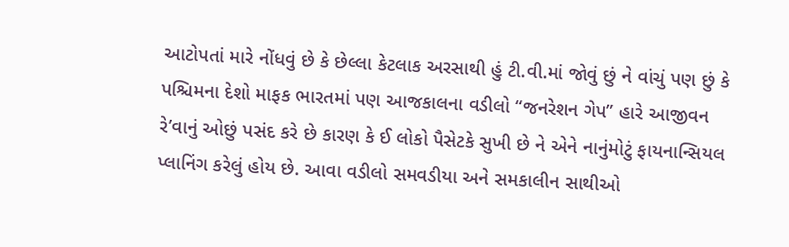આટોપતાં મારે નોંધવું છે કે છેલ્લા કેટલાક અરસાથી હું ટી.વી.માં જોવું છું ને વાંચું પણ છું કે પશ્ચિમના દેશો માફક ભારતમાં પણ આજકાલના વડીલો “જનરેશન ગેપ” હારે આજીવન રે’વાનું ઓછું પસંદ કરે છે કારણ કે ઈ લોકો પૈસેટકે સુખી છે ને એને નાનુંમોટું ફાયનાન્સિયલ પ્લાનિંગ કરેલું હોય છે. આવા વડીલો સમવડીયા અને સમકાલીન સાથીઓ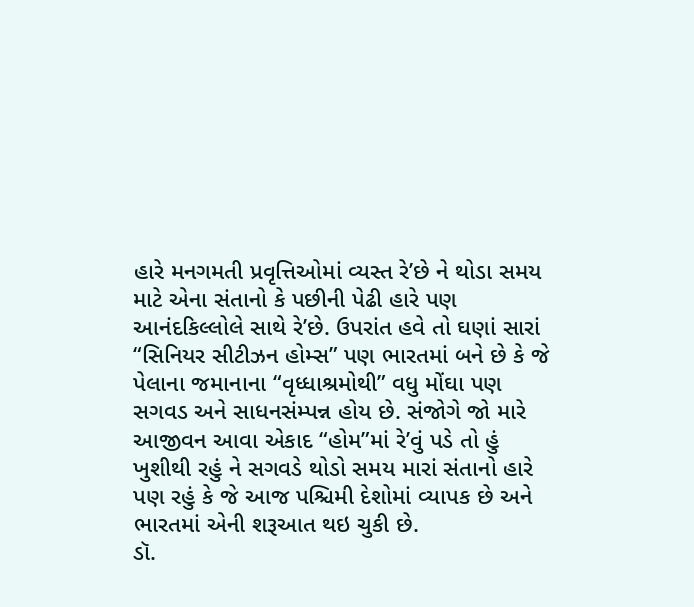હારે મનગમતી પ્રવૃત્તિઓમાં વ્યસ્ત રે’છે ને થોડા સમય માટે એના સંતાનો કે પછીની પેઢી હારે પણ આનંદકિલ્લોલે સાથે રે’છે. ઉપરાંત હવે તો ઘણાં સારાં “સિનિયર સીટીઝન હોમ્સ” પણ ભારતમાં બને છે કે જે પેલાના જમાનાના “વૃધ્ધાશ્રમોથી” વધુ મોંઘા પણ સગવડ અને સાધનસંમ્પન્ન હોય છે. સંજોગે જો મારે આજીવન આવા એકાદ “હોમ”માં રે’વું પડે તો હું ખુશીથી રહું ને સગવડે થોડો સમય મારાં સંતાનો હારે પણ રહું કે જે આજ પશ્ચિમી દેશોમાં વ્યાપક છે અને ભારતમાં એની શરૂઆત થઇ ચુકી છે.
ડૉ.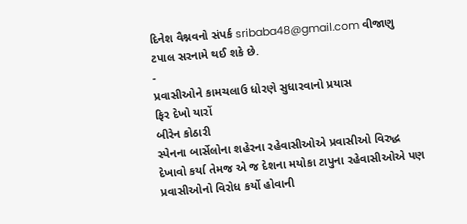દિનેશ વૈશ્નવનો સંપર્ક sribaba48@gmail.com વીજાણુ ટપાલ સરનામે થઈ શકે છે.
-
પ્રવાસીઓને કામચલાઉ ધોરણે સુધારવાનો પ્રયાસ
ફિર દેખો યારોં
બીરેન કોઠારી
સ્પેનના બાર્સેલોના શહેરના રહેવાસીઓએ પ્રવાસીઓ વિરુદ્ધ દેખાવો કર્યા તેમજ એ જ દેશના મયોકા ટાપુના રહેવાસીઓએ પણ પ્રવાસીઓનો વિરોધ કર્યો હોવાની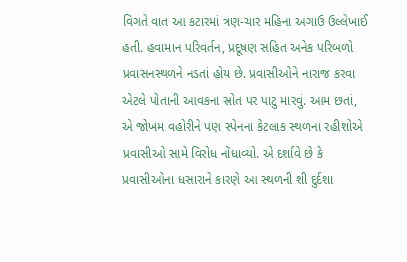વિગતે વાત આ કટારમાં ત્રણ-ચાર મહિના અગાઉ ઉલ્લેખાઈ હતી. હવામાન પરિવર્તન, પ્રદૂષણ સહિત અનેક પરિબળો પ્રવાસનસ્થળને નડતાં હોય છે. પ્રવાસીઓને નારાજ કરવા એટલે પોતાની આવકના સ્રોત પર પાટુ મારવું. આમ છતાં, એ જોખમ વહોરીને પણ સ્પેનના કેટલાક સ્થળના રહીશોએ પ્રવાસીઓ સામે વિરોધ નોંધાવ્યો. એ દર્શાવે છે કે પ્રવાસીઓના ધસારાને કારણે આ સ્થળની શી દુર્દશા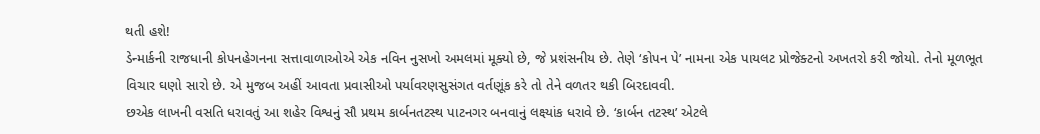થતી હશે!
ડેન્માર્કની રાજધાની કોપનહેગનના સત્તાવાળાઓએ એક નવિન નુસખો અમલમાં મૂક્યો છે, જે પ્રશંસનીય છે. તેણે ‘કોપન પે’ નામના એક પાયલટ પ્રોજેક્ટનો અખતરો કરી જોયો. તેનો મૂળભૂત વિચાર ઘણો સારો છે. એ મુજબ અહીં આવતા પ્રવાસીઓ પર્યાવરણસુસંગત વર્તણૂંક કરે તો તેને વળતર થકી બિરદાવવી.
છએક લાખની વસતિ ધરાવતું આ શહેર વિશ્વનું સૌ પ્રથમ કાર્બનતટસ્થ પાટનગર બનવાનું લક્ષ્યાંક ધરાવે છે. ‘કાર્બન તટસ્થ’ એટલે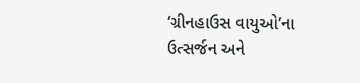‘ગ્રીનહાઉસ વાયુઓ’ના ઉત્સર્જન અને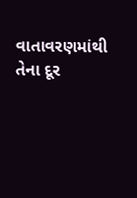વાતાવરણમાંથી તેના દૂર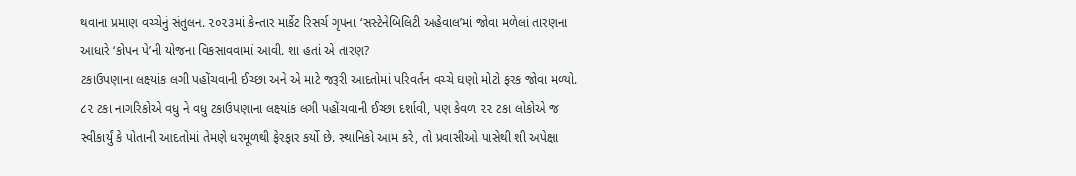થવાના પ્રમાણ વચ્ચેનું સંતુલન. ૨૦૨૩માં કેન્તાર માર્કેટ રિસર્ચ ગૃપના ‘સસ્ટેનેબિલિટી અહેવાલ’માં જોવા મળેલાં તારણના આધારે ‘કોપન પે’ની યોજના વિકસાવવામાં આવી. શા હતાં એ તારણ?
ટકાઉપણાના લક્ષ્યાંક લગી પહોંચવાની ઈચ્છા અને એ માટે જરૂરી આદતોમાં પરિવર્તન વચ્ચે ઘણો મોટો ફરક જોવા મળ્યો. ૮૨ ટકા નાગરિકોએ વધુ ને વધુ ટકાઉપણાના લક્ષ્યાંક લગી પહોંચવાની ઈચ્છા દર્શાવી, પણ કેવળ ૨૨ ટકા લોકોએ જ સ્વીકાર્યું કે પોતાની આદતોમાં તેમણે ધરમૂળથી ફેરફાર કર્યો છે. સ્થાનિકો આમ કરે, તો પ્રવાસીઓ પાસેથી શી અપેક્ષા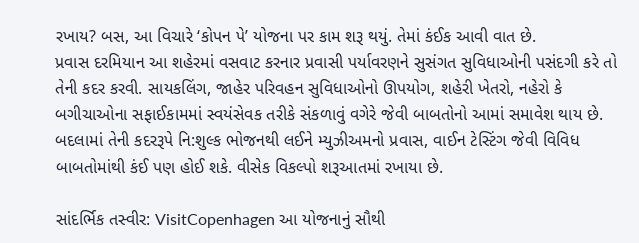રખાય? બસ, આ વિચારે ‘કોપન પે’ યોજના પર કામ શરૂ થયું. તેમાં કંઈક આવી વાત છે.
પ્રવાસ દરમિયાન આ શહેરમાં વસવાટ કરનાર પ્રવાસી પર્યાવરણને સુસંગત સુવિધાઓની પસંદગી કરે તો તેની કદર કરવી. સાયકલિંગ, જાહેર પરિવહન સુવિધાઓનો ઊપયોગ, શહેરી ખેતરો, નહેરો કે બગીચાઓના સફાઈકામમાં સ્વયંસેવક તરીકે સંકળાવું વગેરે જેવી બાબતોનો આમાં સમાવેશ થાય છે. બદલામાં તેની કદરરૂપે નિ:શુલ્ક ભોજનથી લઈને મ્યુઝીઅમનો પ્રવાસ, વાઈન ટેસ્ટિંગ જેવી વિવિધ બાબતોમાંથી કંઈ પણ હોઈ શકે. વીસેક વિકલ્પો શરૂઆતમાં રખાયા છે.

સાંદર્ભિક તસ્વીર: VisitCopenhagen આ યોજનાનું સૌથી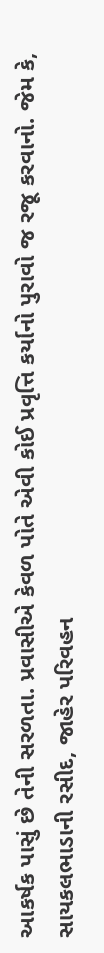આકર્ષક પાસું છે તેની સરળતા. પ્રવાસીએ કેવળ પોતે એવી કોઈ પ્રવૃત્તિ કર્યાનો પુરાવો જ રજૂ કરવાનો. જેમ કે, સાયકલભાડાની રસીદ, જાહેર પરિવહન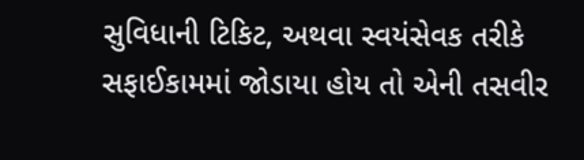સુવિધાની ટિકિટ, અથવા સ્વયંસેવક તરીકે સફાઈકામમાં જોડાયા હોય તો એની તસવીર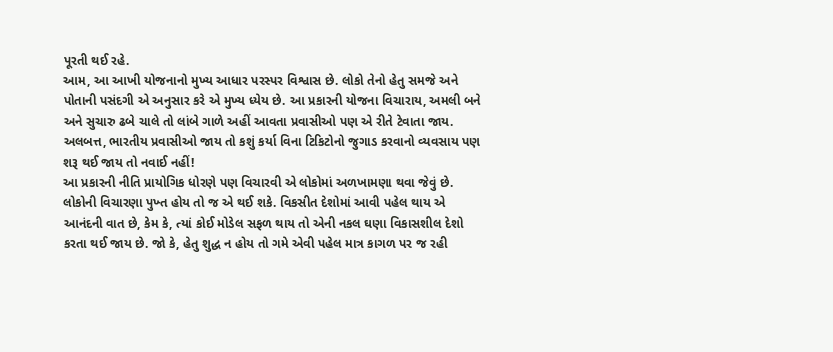પૂરતી થઈ રહે.
આમ, આ આખી યોજનાનો મુખ્ય આધાર પરસ્પર વિશ્વાસ છે. લોકો તેનો હેતુ સમજે અને પોતાની પસંદગી એ અનુસાર કરે એ મુખ્ય ધ્યેય છે. આ પ્રકારની યોજના વિચારાય, અમલી બને અને સુચારુ ઢબે ચાલે તો લાંબે ગાળે અહીં આવતા પ્રવાસીઓ પણ એ રીતે ટેવાતા જાય. અલબત્ત, ભારતીય પ્રવાસીઓ જાય તો કશું કર્યા વિના ટિકિટોનો જુગાડ કરવાનો વ્યવસાય પણ શરૂ થઈ જાય તો નવાઈ નહીં!
આ પ્રકારની નીતિ પ્રાયોગિક ધોરણે પણ વિચારવી એ લોકોમાં અળખામણા થવા જેવું છે. લોકોની વિચારણા પુખ્ત હોય તો જ એ થઈ શકે. વિકસીત દેશોમાં આવી પહેલ થાય એ આનંદની વાત છે, કેમ કે, ત્યાં કોઈ મોડેલ સફળ થાય તો એની નકલ ઘણા વિકાસશીલ દેશો કરતા થઈ જાય છે. જો કે, હેતુ શુદ્ધ ન હોય તો ગમે એવી પહેલ માત્ર કાગળ પર જ રહી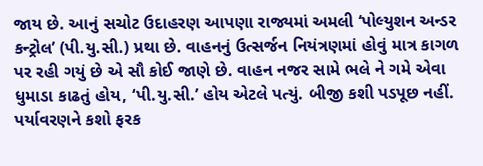જાય છે. આનું સચોટ ઉદાહરણ આપણા રાજ્યમાં અમલી ‘પોલ્યુશન અન્ડર કન્ટ્રોલ’ (પી.યુ.સી.) પ્રથા છે. વાહનનું ઉત્સર્જન નિયંત્રણમાં હોવું માત્ર કાગળ પર રહી ગયું છે એ સૌ કોઈ જાણે છે. વાહન નજર સામે ભલે ને ગમે એવા ધુમાડા કાઢતું હોય, ‘પી.યુ.સી.’ હોય એટલે પત્યું. બીજી કશી પડપૂછ નહીં. પર્યાવરણને કશો ફરક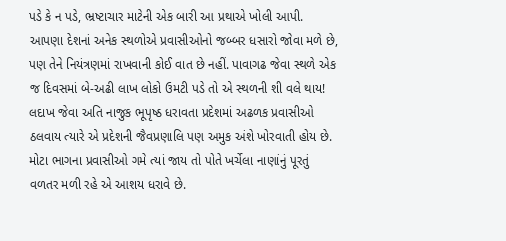પડે કે ન પડે, ભ્રષ્ટાચાર માટેની એક બારી આ પ્રથાએ ખોલી આપી.
આપણા દેશનાં અનેક સ્થળોએ પ્રવાસીઓનો જબ્બર ધસારો જોવા મળે છે, પણ તેને નિયંત્રણમાં રાખવાની કોઈ વાત છે નહીં. પાવાગઢ જેવા સ્થળે એક જ દિવસમાં બે-અઢી લાખ લોકો ઉમટી પડે તો એ સ્થળની શી વલે થાય! લદાખ જેવા અતિ નાજુક ભૂપૃષ્ઠ ધરાવતા પ્રદેશમાં અઢળક પ્રવાસીઓ ઠલવાય ત્યારે એ પ્રદેશની જૈવપ્રણાલિ પણ અમુક અંશે ખોરવાતી હોય છે. મોટા ભાગના પ્રવાસીઓ ગમે ત્યાં જાય તો પોતે ખર્ચેલા નાણાંનું પૂરતું વળતર મળી રહે એ આશય ધરાવે છે.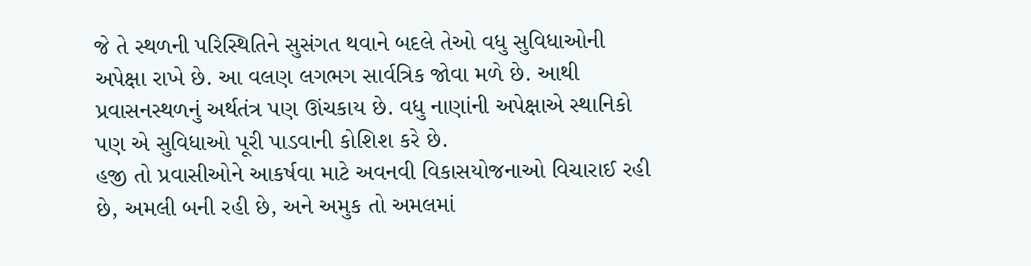જે તે સ્થળની પરિસ્થિતિને સુસંગત થવાને બદલે તેઓ વધુ સુવિધાઓની અપેક્ષા રાખે છે. આ વલણ લગભગ સાર્વત્રિક જોવા મળે છે. આથી પ્રવાસનસ્થળનું અર્થતંત્ર પણ ઊંચકાય છે. વધુ નાણાંની અપેક્ષાએ સ્થાનિકો પણ એ સુવિધાઓ પૂરી પાડવાની કોશિશ કરે છે.
હજી તો પ્રવાસીઓને આકર્ષવા માટે અવનવી વિકાસયોજનાઓ વિચારાઈ રહી છે, અમલી બની રહી છે, અને અમુક તો અમલમાં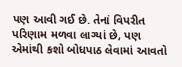પણ આવી ગઈ છે. તેનાં વિપરીત પરિણામ મળવા લાગ્યાં છે, પણ એમાંથી કશો બોધપાઠ લેવામાં આવતો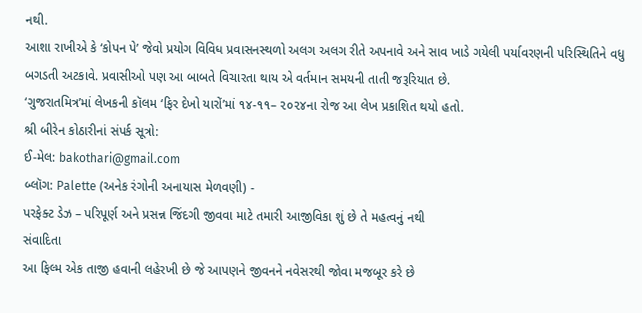નથી.
આશા રાખીએ કે ‘કોપન પે’ જેવો પ્રયોગ વિવિધ પ્રવાસનસ્થળો અલગ અલગ રીતે અપનાવે અને સાવ ખાડે ગયેલી પર્યાવરણની પરિસ્થિતિને વધુ બગડતી અટકાવે. પ્રવાસીઓ પણ આ બાબતે વિચારતા થાય એ વર્તમાન સમયની તાતી જરૂરિયાત છે.
‘ગુજરાતમિત્ર’માં લેખકની કૉલમ ‘ફિર દેખો યારોં’માં ૧૪-૧૧– ૨૦૨૪ના રોજ આ લેખ પ્રકાશિત થયો હતો.
શ્રી બીરેન કોઠારીનાં સંપર્ક સૂત્રો:
ઈ-મેલ: bakothari@gmail.com
બ્લૉગ: Palette (અનેક રંગોની અનાયાસ મેળવણી) -
પરફેક્ટ ડેઝ – પરિપૂર્ણ અને પ્રસન્ન જિંદગી જીવવા માટે તમારી આજીવિકા શું છે તે મહત્વનું નથી
સંવાદિતા
આ ફિલ્મ એક તાજી હવાની લહેરખી છે જે આપણને જીવનને નવેસરથી જોવા મજબૂર કરે છે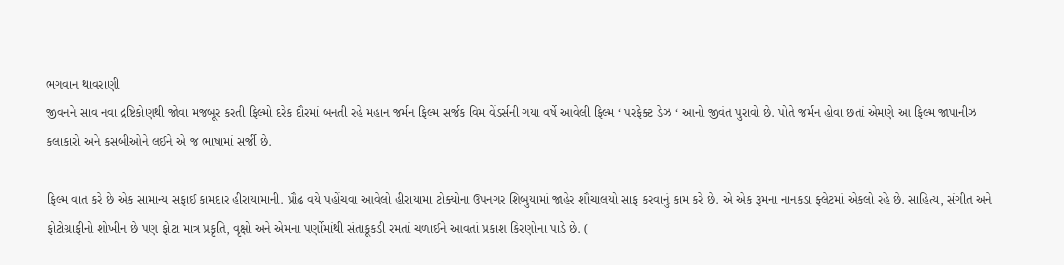ભગવાન થાવરાણી
જીવનને સાવ નવા દ્રષ્ટિકોણથી જોવા મજબૂર કરતી ફિલ્મો દરેક દૌરમાં બનતી રહે મહાન જર્મન ફિલ્મ સર્જક વિમ વેંડર્સની ગયા વર્ષે આવેલી ફિલ્મ ‘ પરફેક્ટ ડેઝ ‘ આનો જીવંત પુરાવો છે. પોતે જર્મન હોવા છતાં એમણે આ ફિલ્મ જાપાનીઝ કલાકારો અને કસબીઓને લઈને એ જ ભાષામાં સર્જી છે.

ફિલ્મ વાત કરે છે એક સામાન્ય સફાઈ કામદાર હીરાયામાની. પ્રૌઢ વયે પહોંચવા આવેલો હીરાયામા ટોક્યોના ઉપનગર શિબુયામાં જાહેર શૌચાલયો સાફ કરવાનું કામ કરે છે. એ એક રૂમના નાનકડા ફ્લેટમાં એકલો રહે છે. સાહિત્ય, સંગીત અને ફોટોગ્રાફીનો શોખીન છે પણ ફોટા માત્ર પ્રકૃતિ, વૃક્ષો અને એમના પર્ણોમાંથી સંતાકૂકડી રમતાં ચળાઈને આવતાં પ્રકાશ કિરણોના પાડે છે. (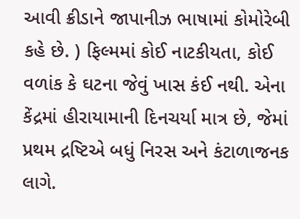આવી ક્રીડાને જાપાનીઝ ભાષામાં કોમોરેબી કહે છે. ) ફિલ્મમાં કોઈ નાટકીયતા, કોઈ વળાંક કે ઘટના જેવું ખાસ કંઈ નથી. એના કેંદ્રમાં હીરાયામાની દિનચર્યા માત્ર છે, જેમાં પ્રથમ દ્રષ્ટિએ બધું નિરસ અને કંટાળાજનક લાગે.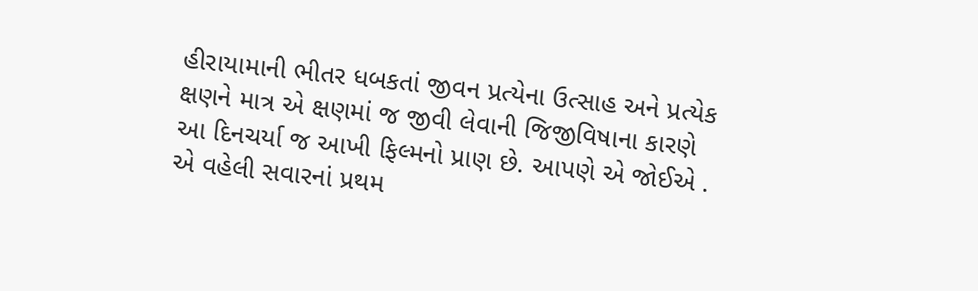હીરાયામાની ભીતર ધબકતાં જીવન પ્રત્યેના ઉત્સાહ અને પ્રત્યેક ક્ષણને માત્ર એ ક્ષણમાં જ જીવી લેવાની જિજીવિષાના કારણે આ દિનચર્યા જ આખી ફિલ્મનો પ્રાણ છે. આપણે એ જોઈએ .
એ વહેલી સવારનાં પ્રથમ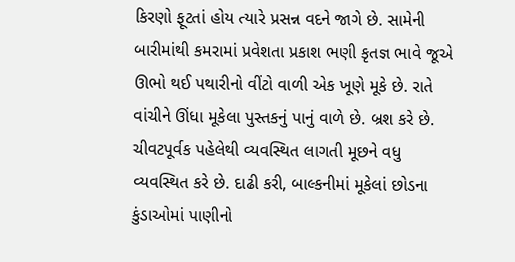કિરણો ફૂટતાં હોય ત્યારે પ્રસન્ન વદને જાગે છે. સામેની બારીમાંથી કમરામાં પ્રવેશતા પ્રકાશ ભણી કૃતજ્ઞ ભાવે જૂએ ઊભો થઈ પથારીનો વીંટો વાળી એક ખૂણે મૂકે છે. રાતે વાંચીને ઊંધા મૂકેલા પુસ્તકનું પાનું વાળે છે. બ્રશ કરે છે. ચીવટપૂર્વક પહેલેથી વ્યવસ્થિત લાગતી મૂછને વધુ વ્યવસ્થિત કરે છે. દાઢી કરી, બાલ્કનીમાં મૂકેલાં છોડના કુંડાઓમાં પાણીનો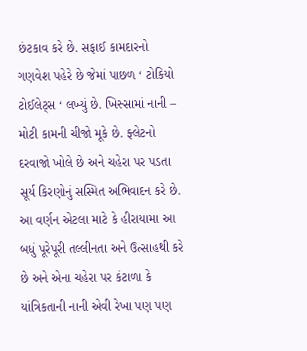છંટકાવ કરે છે. સફાઈ કામદારનો ગણવેશ પહેરે છે જેમાં પાછળ ‘ ટોકિયો ટોઈલેટ્સ ‘ લખ્યું છે. ખિસ્સામાં નાની – મોટી કામની ચીજો મૂકે છે. ફ્લેટનો દરવાજો ખોલે છે અને ચહેરા પર પડતા સૂર્ય કિરણોનું સસ્મિત અભિવાદન કરે છે. આ વર્ણન એટલા માટે કે હીરાયામા આ બધું પૂરેપૂરી તલ્લીનતા અને ઉત્સાહથી કરે છે અને એના ચહેરા પર કંટાળા કે યાંત્રિકતાની નાની એવી રેખા પણ પણ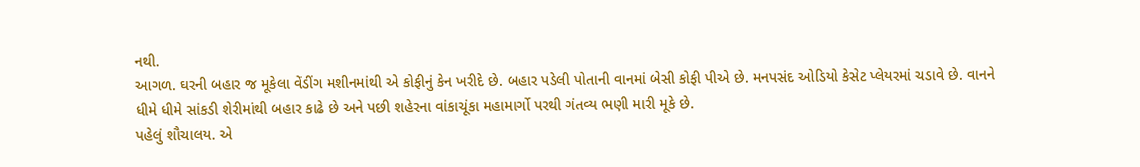નથી.
આગળ. ઘરની બહાર જ મૂકેલા વેંડીંગ મશીનમાંથી એ કોફીનું કેન ખરીદે છે. બહાર પડેલી પોતાની વાનમાં બેસી કોફી પીએ છે. મનપસંદ ઓડિયો કેસેટ પ્લેયરમાં ચડાવે છે. વાનને ધીમે ધીમે સાંકડી શેરીમાંથી બહાર કાઢે છે અને પછી શહેરના વાંકાચૂંકા મહામાર્ગો પરથી ગંતવ્ય ભણી મારી મૂકે છે.
પહેલું શૌચાલય. એ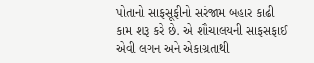પોતાનો સાફસૂફીનો સરંજામ બહાર કાઢી કામ શરૂ કરે છે. એ શૌચાલયની સાફસફાઈ એવી લગન અને એકાગ્રતાથી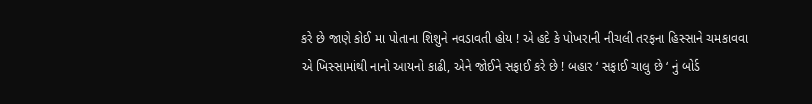કરે છે જાણે કોઈ મા પોતાના શિશુને નવડાવતી હોય ! એ હદે કે પોખરાની નીચલી તરફના હિસ્સાને ચમકાવવા એ ખિસ્સામાંથી નાનો આયનો કાઢી, એને જોઈને સફાઈ કરે છે ! બહાર ‘ સફાઈ ચાલુ છે ‘ નું બોર્ડ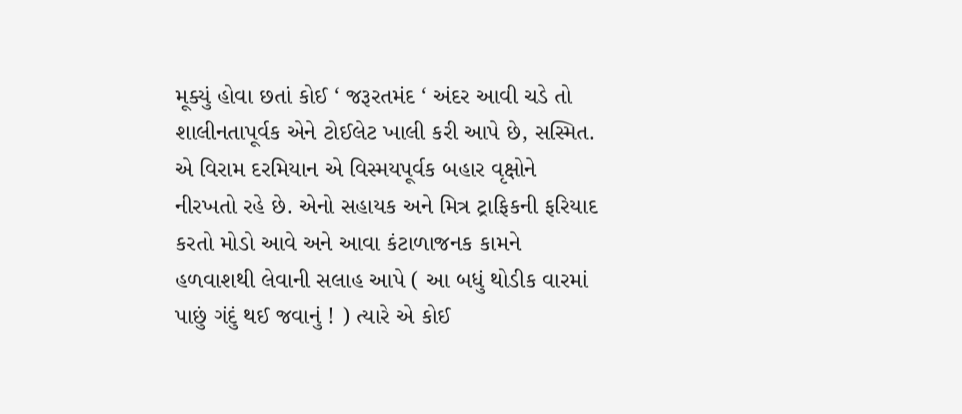મૂક્યું હોવા છતાં કોઈ ‘ જરૂરતમંદ ‘ અંદર આવી ચડે તો શાલીનતાપૂર્વક એને ટોઈલેટ ખાલી કરી આપે છે, સસ્મિત. એ વિરામ દરમિયાન એ વિસ્મયપૂર્વક બહાર વૃક્ષોને નીરખતો રહે છે. એનો સહાયક અને મિત્ર ટ્રાફિકની ફરિયાદ કરતો મોડો આવે અને આવા કંટાળાજનક કામને હળવાશથી લેવાની સલાહ આપે ( આ બધું થોડીક વારમાં પાછું ગંદું થઈ જવાનું ! ) ત્યારે એ કોઈ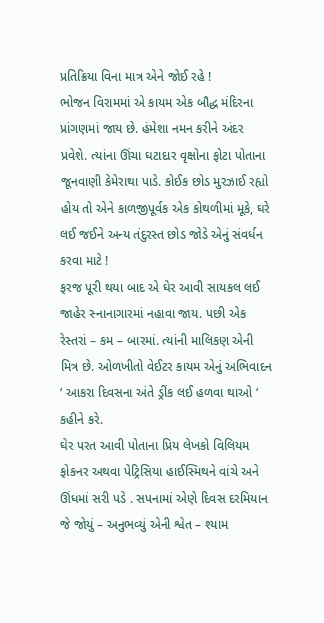પ્રતિક્રિયા વિના માત્ર એને જોઈ રહે !
ભોજન વિરામમાં એ કાયમ એક બૌદ્ધ મંદિરના પ્રાંગણમાં જાય છે. હંમેશા નમન કરીને અંદર પ્રવેશે. ત્યાંના ઊંચા ઘટાદાર વૃક્ષોના ફોટા પોતાના જૂનવાણી કેમેરાથા પાડે. કોઈક છોડ મુરઝાઈ રહ્યો હોય તો એને કાળજીપૂર્વક એક કોથળીમાં મૂકે, ઘરે લઈ જઈને અન્ય તંદુરસ્ત છોડ જોડે એનું સંવર્ધન કરવા માટે !
ફરજ પૂરી થયા બાદ એ ઘેર આવી સાયકલ લઈ જાહેર સ્નાનાગારમાં નહાવા જાય. પછી એક રેસ્તરાં – કમ – બારમાં. ત્યાંની માલિકણ એની મિત્ર છે. ઓળખીતો વેઈટર કાયમ એનું અભિવાદન ‘ આકરા દિવસના અંતે ડ્રીંક લઈ હળવા થાઓ ‘ કહીને કરે.
ઘેર પરત આવી પોતાના પ્રિય લેખકો વિલિયમ ફોકનર અથવા પેટ્રિસિયા હાઈસ્મિથને વાંચે અને ઊંધમાં સરી પડે . સપનામાં એણે દિવસ દરમિયાન જે જોયું – અનુભવ્યું એની શ્વેત – શ્યામ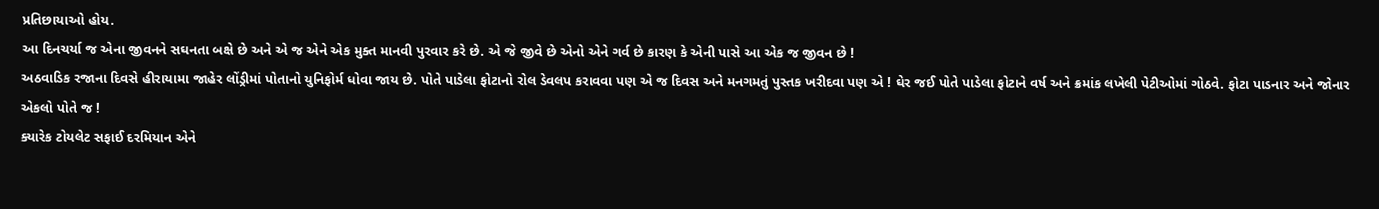પ્રતિછાયાઓ હોય.
આ દિનચર્યા જ એના જીવનને સઘનતા બક્ષે છે અને એ જ એને એક મુક્ત માનવી પુરવાર કરે છે. એ જે જીવે છે એનો એને ગર્વ છે કારણ કે એની પાસે આ એક જ જીવન છે !
અઠવાડિક રજાના દિવસે હીરાયામા જાહેર લોંડ્રીમાં પોતાનો યુનિફોર્મ ધોવા જાય છે. પોતે પાડેલા ફોટાનો રોલ ડેવલપ કરાવવા પણ એ જ દિવસ અને મનગમતું પુસ્તક ખરીદવા પણ એ ! ઘેર જઈ પોતે પાડેલા ફોટાને વર્ષ અને ક્રમાંક લખેલી પેટીઓમાં ગોઠવે. ફોટા પાડનાર અને જોનાર એકલો પોતે જ !
ક્યારેક ટોયલેટ સફાઈ દરમિયાન એને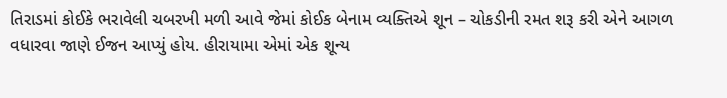તિરાડમાં કોઈકે ભરાવેલી ચબરખી મળી આવે જેમાં કોઈક બેનામ વ્યક્તિએ શૂન – ચોકડીની રમત શરૂ કરી એને આગળ વધારવા જાણે ઈજન આપ્યું હોય. હીરાયામા એમાં એક શૂન્ય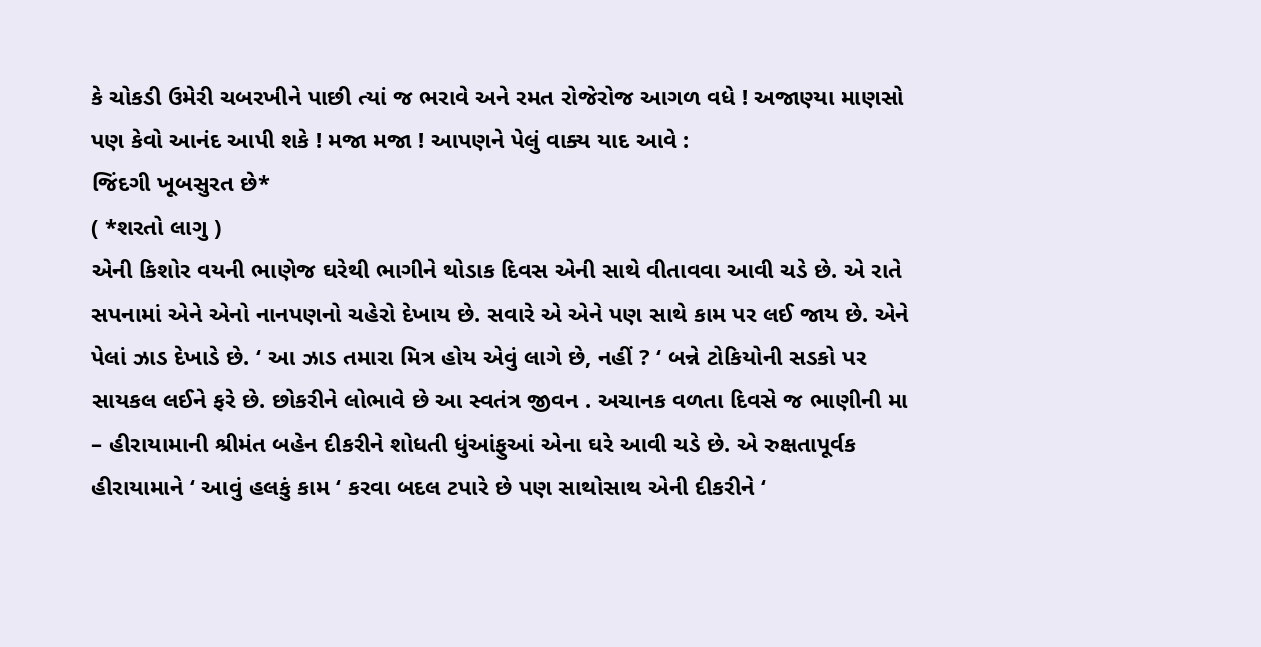કે ચોકડી ઉમેરી ચબરખીને પાછી ત્યાં જ ભરાવે અને રમત રોજેરોજ આગળ વધે ! અજાણ્યા માણસો પણ કેવો આનંદ આપી શકે ! મજા મજા ! આપણને પેલું વાક્ય યાદ આવે :
જિંદગી ખૂબસુરત છે*
( *શરતો લાગુ )
એની કિશોર વયની ભાણેજ ઘરેથી ભાગીને થોડાક દિવસ એની સાથે વીતાવવા આવી ચડે છે. એ રાતે સપનામાં એને એનો નાનપણનો ચહેરો દેખાય છે. સવારે એ એને પણ સાથે કામ પર લઈ જાય છે. એને પેલાં ઝાડ દેખાડે છે. ‘ આ ઝાડ તમારા મિત્ર હોય એવું લાગે છે, નહીં ? ‘ બન્ને ટોકિયોની સડકો પર સાયકલ લઈને ફરે છે. છોકરીને લોભાવે છે આ સ્વતંત્ર જીવન . અચાનક વળતા દિવસે જ ભાણીની મા – હીરાયામાની શ્રીમંત બહેન દીકરીને શોધતી ધુંઆંફુઆં એના ઘરે આવી ચડે છે. એ રુક્ષતાપૂર્વક હીરાયામાને ‘ આવું હલકું કામ ‘ કરવા બદલ ટપારે છે પણ સાથોસાથ એની દીકરીને ‘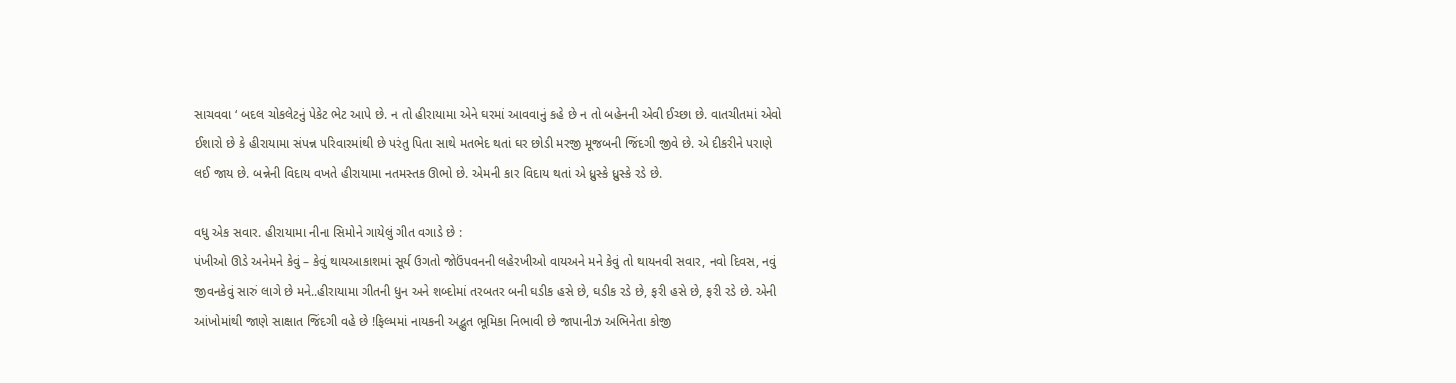સાચવવા ‘ બદલ ચોકલેટનું પેકેટ ભેટ આપે છે. ન તો હીરાયામા એને ઘરમાં આવવાનું કહે છે ન તો બહેનની એવી ઈચ્છા છે. વાતચીતમાં એવો ઈશારો છે કે હીરાયામા સંપન્ન પરિવારમાંથી છે પરંતુ પિતા સાથે મતભેદ થતાં ઘર છોડી મરજી મૂજબની જિંદગી જીવે છે. એ દીકરીને પરાણે લઈ જાય છે. બન્નેની વિદાય વખતે હીરાયામા નતમસ્તક ઊભો છે. એમની કાર વિદાય થતાં એ ધ્રુસ્કે ધ્રુસ્કે રડે છે.

વધુ એક સવાર. હીરાયામા નીના સિમોને ગાયેલું ગીત વગાડે છે :
પંખીઓ ઊડે અનેમને કેવું – કેવું થાયઆકાશમાં સૂર્ય ઉગતો જોઉંપવનની લહેરખીઓ વાયઅને મને કેવું તો થાયનવી સવાર, નવો દિવસ, નવું જીવનકેવું સારું લાગે છે મને..હીરાયામા ગીતની ધુન અને શબ્દોમાં તરબતર બની ઘડીક હસે છે, ઘડીક રડે છે, ફરી હસે છે, ફરી રડે છે. એની આંખોમાંથી જાણે સાક્ષાત જિંદગી વહે છે !ફિલ્મમાં નાયકની અદ્ભુત ભૂમિકા નિભાવી છે જાપાનીઝ અભિનેતા કોજી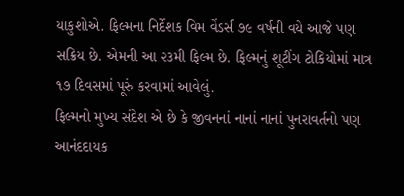યાકુશોએ. ફિલ્મના નિર્દેશક વિમ વેંડર્સ ૭૯ વર્ષની વયે આજે પણ સક્રિય છે. એમની આ ૨૩મી ફિલ્મ છે. ફિલ્મનું શૂટીંગ ટોકિયોમાં માત્ર ૧૭ દિવસમાં પૂરું કરવામાં આવેલું.
ફિલ્મનો મુખ્ય સંદેશ એ છે કે જીવનનાં નાનાં નાનાં પુનરાવર્તનો પણ આનંદદાયક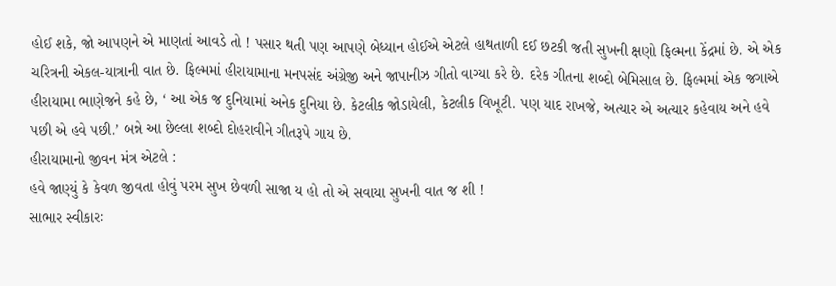હોઈ શકે, જો આપણને એ માણતાં આવડે તો ! પસાર થતી પણ આપણે બેધ્યાન હોઈએ એટલે હાથતાળી દઈ છટકી જતી સુખની ક્ષણો ફિલ્મના કેંદ્રમાં છે. એ એક ચરિત્રની એકલ-યાત્રાની વાત છે. ફિલ્મમાં હીરાયામાના મનપસંદ અંગ્રેજી અને જાપાનીઝ ગીતો વાગ્યા કરે છે. દરેક ગીતના શબ્દો બેમિસાલ છે. ફિલ્મમાં એક જગાએ હીરાયામા ભાણેજને કહે છે, ‘ આ એક જ દુનિયામાં અનેક દુનિયા છે. કેટલીક જોડાયેલી, કેટલીક વિખૂટી. પણ યાદ રાખજે, અત્યાર એ અત્યાર કહેવાય અને હવે પછી એ હવે પછી.’ બન્ને આ છેલ્લા શબ્દો દોહરાવીને ગીતરૂપે ગાય છે.
હીરાયામાનો જીવન મંત્ર એટલે :
હવે જાણ્યું કે કેવળ જીવતા હોવું પરમ સુખ છેવળી સાજા ય હો તો એ સવાયા સુખની વાત જ શી !
સાભાર સ્વીકારઃ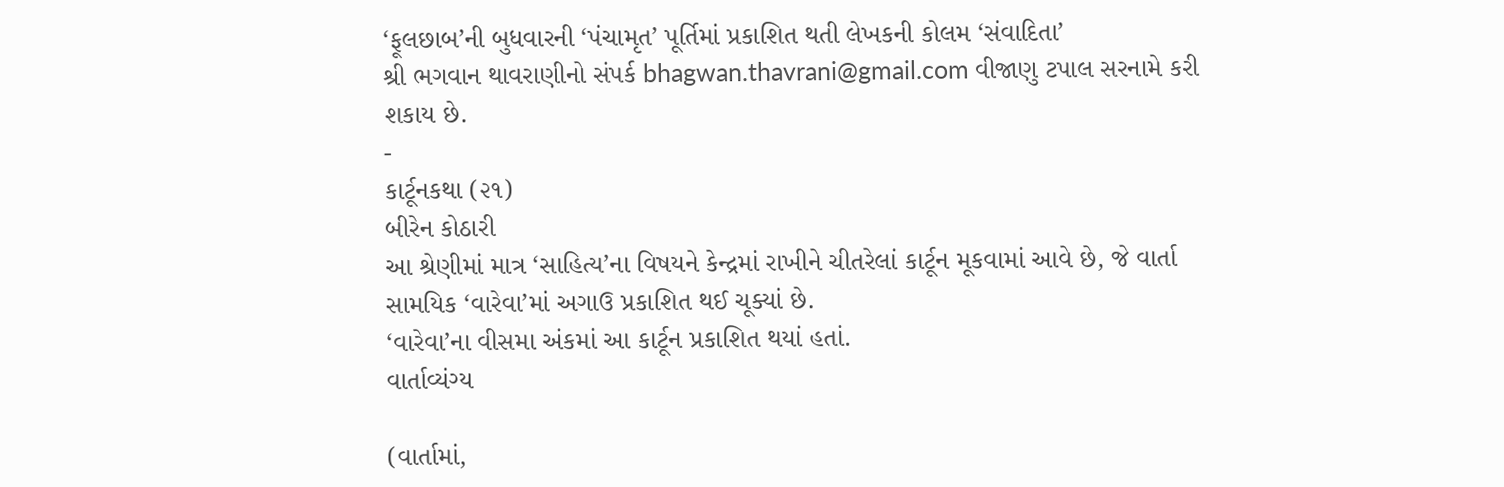‘ફૂલછાબ’ની બુધવારની ‘પંચામૃત’ પૂર્તિમાં પ્રકાશિત થતી લેખકની કોલમ ‘સંવાદિતા’
શ્રી ભગવાન થાવરાણીનો સંપર્ક bhagwan.thavrani@gmail.com વીજાણુ ટપાલ સરનામે કરી શકાય છે.
-
કાર્ટૂનકથા (૨૧)
બીરેન કોઠારી
આ શ્રેણીમાં માત્ર ‘સાહિત્ય’ના વિષયને કેન્દ્રમાં રાખીને ચીતરેલાં કાર્ટૂન મૂકવામાં આવે છે, જે વાર્તા સામયિક ‘વારેવા’માં અગાઉ પ્રકાશિત થઈ ચૂક્યાં છે.
‘વારેવા’ના વીસમા અંકમાં આ કાર્ટૂન પ્રકાશિત થયાં હતાં.
વાર્તાવ્યંગ્ય

(વાર્તામાં,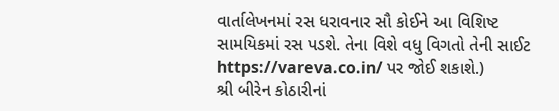વાર્તાલેખનમાં રસ ધરાવનાર સૌ કોઈને આ વિશિષ્ટ સામયિકમાં રસ પડશે. તેના વિશે વધુ વિગતો તેની સાઈટ https://vareva.co.in/ પર જોઈ શકાશે.)
શ્રી બીરેન કોઠારીનાં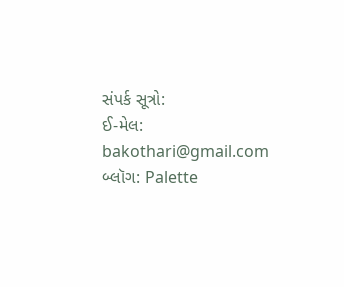સંપર્ક સૂત્રો:
ઈ-મેલ: bakothari@gmail.com
બ્લૉગ: Palette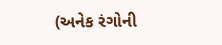(અનેક રંગોની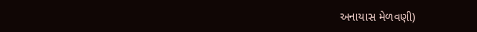અનાયાસ મેળવણી)